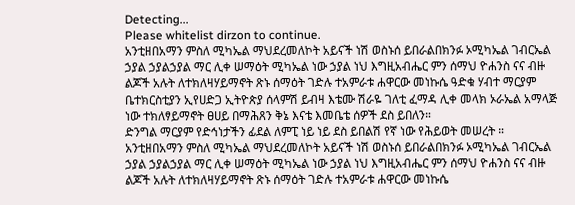Detecting...
Please whitelist dirzon to continue.
አንቲዘበአማን ምስለ ሚካኤል ማህደረመለኮት አይናች ነሽ ወስኑሰ ይበራልበክንፉ ኦሚካኤል ገብርኤል ኃያል ኃያልኃያል ማር ሊቀ ሠማዕት ሚካኤል ነው ኃያል ነህ እግዚአብሔር ምን ሰማህ ዮሐንስ ናና ብዙ ልጆች አሉት ለተክለዛሃይማኖት ጽኑ ሰማዕት ገድሉ ተአምራቱ ሐዋርው መነኩሴ ዓድቁ ሃብተ ማርያም ቤተክርስቲያን ኢየሀድጋ ኢትዮጵያ ሰላምሽ ይብዛ እቴሙ ሽራዬ ገለቲ ፈማዳ ሊቀ መላክ ኦራኤል አማላጅ ነው ተክለፃይማኖት ፀሀይ በማሕጸን ቅኔ እናቴ እመቤቴ ሰዎች ደስ ይበለን።
ድንግል ማርያም የድኅነታችን ፊደል ለምፒ ነይ ነይ ደስ ይበልሽ የኛ ነው የሕይወት መሠረት ። አንቲዘበአማን ምስለ ሚካኤል ማህደረመለኮት አይናች ነሽ ወስኑሰ ይበራልበክንፉ ኦሚካኤል ገብርኤል ኃያል ኃያልኃያል ማር ሊቀ ሠማዕት ሚካኤል ነው ኃያል ነህ እግዚአብሔር ምን ሰማህ ዮሐንስ ናና ብዙ ልጆች አሉት ለተክለዛሃይማኖት ጽኑ ሰማዕት ገድሉ ተአምራቱ ሐዋርው መነኩሴ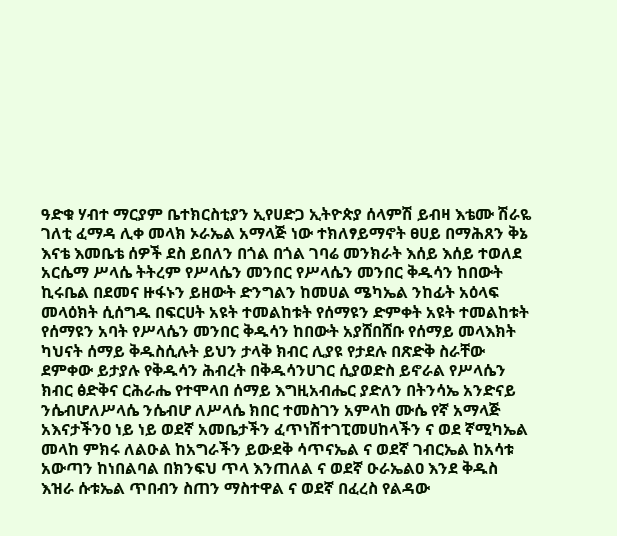ዓድቁ ሃብተ ማርያም ቤተክርስቲያን ኢየሀድጋ ኢትዮጵያ ሰላምሽ ይብዛ እቴሙ ሽራዬ ገለቲ ፈማዳ ሊቀ መላክ ኦራኤል አማላጅ ነው ተክለፃይማኖት ፀሀይ በማሕጸን ቅኔ እናቴ እመቤቴ ሰዎች ደስ ይበለን በጎል በጎል ገባሬ መንክራት እሰይ እሰይ ተወለደ አርሴማ ሥላሴ ትትረም የሥላሴን መንበር የሥላሴን መንበር ቅዱሳን ከበውት ኪሩቤል በደመና ዙፋኑን ይዘውት ድንግልን ከመሀል ሜካኤል ንከፊት አዕላፍ መላዕክት ሲሰግዱ በፍርሀት አዩት ተመልከቱት የሰማዩን ድምቀት አዩት ተመልከቱት የሰማዩን አባት የሥላሴን መንበር ቅዱሳን ከበውት አያሸበሸቡ የሰማይ መላእክት ካህናት ሰማይ ቅዱስሲሉት ይህን ታላቅ ክብር ሊያዩ የታደሉ በጽድቅ ስራቸው ደምቀው ይታያሉ የቅዱሳን ሕብረት በቅዱሳንሀገር ሲያወድስ ይኖራል የሥላሴን ክብር ፅድቅና ርሕራሔ የተሞላበ ሰማይ እግዚአብሔር ያድለን በትንሳኤ አንድናይ ንሴብሆለሥላሴ ንሴብሆ ለሥላሴ ክበር ተመስገን አምላከ ሙሴ የኛ አማላጅ አእናታችንዐ ነይ ነይ ወደኛ አመቤታችን ፈጥነሽተገፒመሀከላችን ና ወደ ኛሚካኤል መላከ ምክሩ ለልዑል ከአግራችን ይውደቅ ሳጥናኤል ና ወደኛ ገብርኤል ከአሳቱ አውጣን ከነበልባል በክንፍህ ጥላ እንጠለል ና ወደኛ ዑራኤልዐ እንደ ቅዱስ እዝራ ሱቱኤል ጥበብን ስጠን ማስተዋል ና ወደኛ በፈረስ የልዳው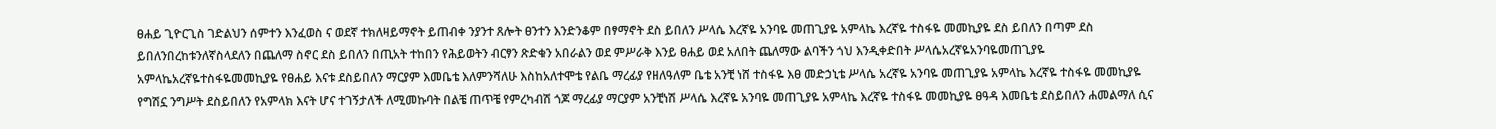ፀሐይ ጊዮርጊስ ገድልህን ሰምተን እንፈወስ ና ወደኛ ተክለዛይማኖት ይጠብቀ ንያንተ ጸሎት ፀንተን እንድንቆም በፃማኖት ደስ ይበለን ሥላሴ እረኛዬ አንባዬ መጠጊያዬ አምላኬ እረኛዬ ተስፋዬ መመኪያዬ ደስ ይበለን በጣም ደስ ይበለንበረከቱንለኛስላደለን በጨለማ ስኖር ደስ ይበለን በጢአት ተከበን የሕይወትን ብርፃን ጽድቁን አበራልን ወደ ምሥራቅ እንይ ፀሐይ ወደ አለበት ጨለማው ልባችን ጎህ እንዲቀድበት ሥላሴአረኛዬአንባዬመጠጊያዬ አምላኬአረኛዬተስፋዬመመኪያዬ የፀሐይ እናቱ ደስይበለን ማርያም እመቤቴ እለምንሻለሁ እስከአለተሞቴ የልቤ ማረፊያ የዘለዓለም ቤቴ አንቺ ነሸ ተስፋዬ እፀ መድኃኒቴ ሥላሴ አረኛዬ አንባዬ መጠጊያዬ አምላኬ እረኛዬ ተስፋዬ መመኪያዬ የግሽኗ ንግሥት ደስይበለን የአምላክ እናት ሆና ተገኝታለች ለሚመኩባት በልቼ ጠጥቼ የምረካብሽ ጎጆ ማረፊያ ማርያም አንቺነሽ ሥላሴ እረኛዬ አንባዬ መጠጊያዬ አምላኬ እረኛዬ ተስፋዬ መመኪያዬ ፀዓዳ እመቤቴ ደስይበለን ሐመልማለ ሲና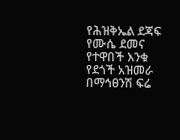የሕዝቅኤል ደጃፍ የሙሴ ደመና የተዋበች እንቁ የደጎች አዝመራ በማኅፀንሽ ፍሬ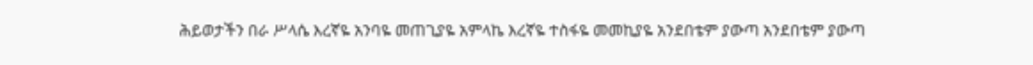ሕይወታችን በራ ሥላሴ እረኛዬ አንባዬ መጠጊያዬ አምላኬ እረኛዬ ተስፋዬ መመኪያዬ አንደበቴም ያውጣ አንደበቴም ያውጣ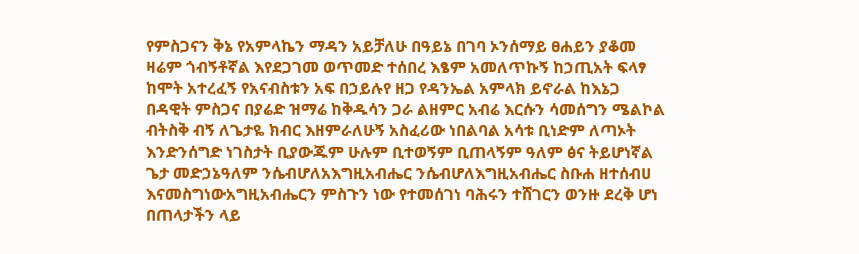የምስጋናን ቅኔ የአምላኬን ማዳን አይቻለሁ በዓይኔ በገባ ኦንሰማይ ፀሐይን ያቆመ ዛሬም ጎብኝቶኛል እየደጋገመ ወጥመድ ተሰበረ እፄም አመለጥኩኝ ከኃጢአት ፍላፃ ከሞት አተረፈኝ የአናብስቱን አፍ በኃይሉየ ዘጋ የዳንኤል አምላክ ይኖራል ከእኔጋ በዳዊት ምስጋና በያሬድ ዝማሬ ከቅዱሳን ጋራ ልዘምር አብሬ እርሱን ሳመሰግን ሜልኮል ብትስቅ ብኝ ለጌታዬ ክብር እዘምራለሁኝ አስፈሪው ነበልባል አሳቱ ቢነድም ለጣኦት እንድንሰግድ ነገስታት ቢያውጁም ሁሉም ቢተወኝም ቢጠላኝም ዓለም ፅና ትይሆነኛል ጌታ መድኃኔዓለም ንሴብሆለአእግዚአብሔር ንሴብሆለእግዚአብሔር ስቡሐ ዘተሰብሀ እናመስግነውአግዚአብሔርን ምስጉን ነው የተመሰገነ ባሕሩን ተሸገርን ወንዙ ደረቅ ሆነ በጠላታችን ላይ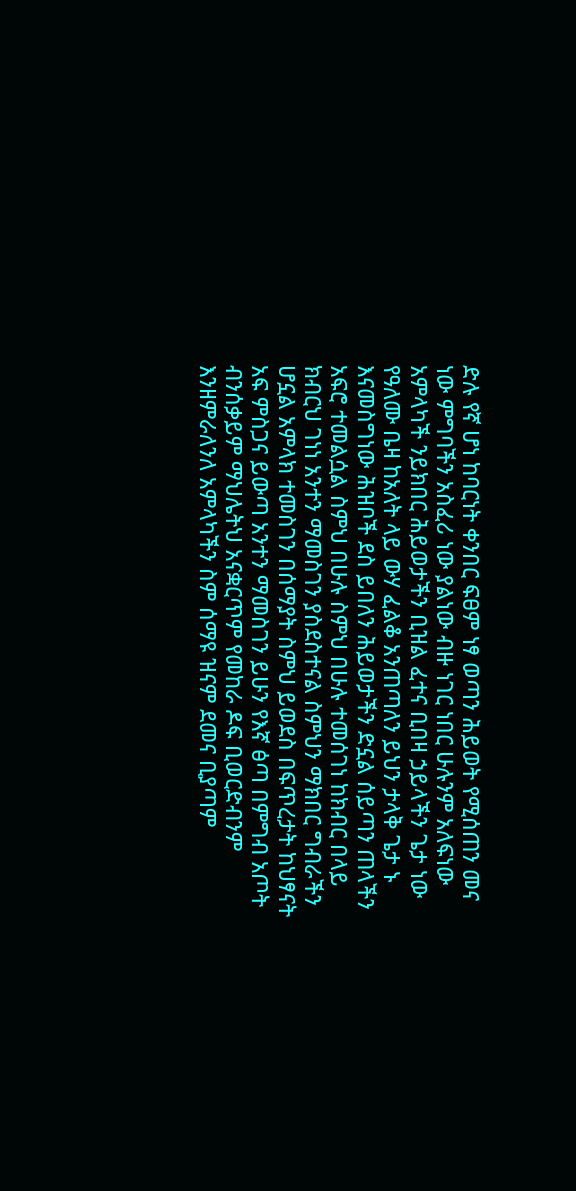ድሉ የኛ ሆነ ከባርነት ቀንበር ፍፀም ነፃ ወጣን ሕይወት የሚሰጠን መና ነው ምግባችን አስፈሪ ነው ያልነው ብዙ ነገር ነበር ሁሉንም አለፍነው አምላካች ንይክበር ሕይወታችን ቢዝል ፈተና ቢበዛ ኃይላችን ጌታ ነው የዓለሙ ቤዛ ከአለት ላይ ውሃ ፈልቆ አንጠጣለን ይህን ታላቅ ጌታ ኑ እናመስግነው ሕዝቦች ደስ ይበለን ሕይወታችን ድኗል ሰይጣን ጠላችን አፍሮ ተመልሷል ስምህ በሁሉ ስምህ በሁሉ ተመሰገነ ከክብር በላይ ክብርህ ገነነ አንተን ማመስገን ያስደስተናል ስምህን ማክበር ግብራችን ሆኗል አምላክ ተመስገን በሰማያት ስምህ ይወደስ በፍጥረታት ከህፃናት አፍ ምስጋና ይውጣ አንተን ማመስገን ይሁን የእኛ ፅጣ በምግብ አጦት ብንሰቃይም ማህሌትህ አናቋርጥም የመከራ ዶፍ ቢወርድብንም እንዘምራለንለ አምላካችን ስም ሰማዩ ዝናም ደመና ቢያጣም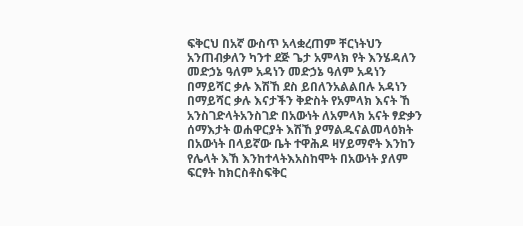ፍቅርህ በአኛ ውስጥ አላቋረጠም ቸርነትህን አንጠብቃለን ካንተ ደጅ ጌታ አምላክ የት እንሄዳለን መድኃኔ ዓለም አዳነን መድኃኔ ዓለም አዳነን በማይሻር ቃሉ እሽኸ ደስ ይበለንአልልበሉ አዳነን በማይሻር ቃሉ እናታችን ቅድስት የአምላክ እናት ኸ አንስገድላትአንስገድ በአውነት ለአምላክ አናት ፃድቃን ሰማእታት ወሐዋርያት እሽኸ ያማልዱናልመላዕክት በአውነት በላይኛው ቤት ተዋሕዶ ዛሃይማኖት እንከን የሌላት እኸ እንከተላትእአስከሞት በአውነት ያለም ፍርፃት ከክርስቶስፍቅር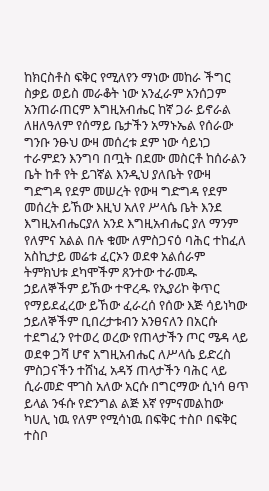ከክርስቶስ ፍቅር የሚለየን ማነው መከራ ችግር ስቃይ ወይስ መራቆት ነው አንፈራም አንሰጋም አንጠራጠርም እግዚአብሔር ከኛ ጋራ ይኖራል ለዘለዓለም የሰማይ ቤታችን አማኑኤል የሰራው ግንቡ ንፁህ ውዛ መሰረቱ ደም ነው ሳይነጋ ተራምደን እንግባ በጧት በደሙ መስርቶ ከሰራልን ቤት ከቶ የት ይገኛል እንዲህ ያለቤት የውዛ ግድግዳ የደም መሠረት የውዛ ግድግዳ የደም መሰረት ይኸው እዚህ አለየ ሥላሴ ቤት እንደ እግዚአብሔርያለ አንደ እግዚአብሔር ያለ ማንም የለምና አልል በሉ ቁሙ ለምስጋናዕ ባሕር ተከፈለ አስኪታይ መሬቱ ፈርኦን ወደቀ አልሰራም ትምክህቱ ደካሞችም ጸንተው ተራመዱ ኃይለኞችም ይኸው ተዋረዱ የኢያሪኮ ቅጥር የማይደፈረው ይኸው ፈራረሰ የሰው እጅ ሳይነካው ኃይለኞችም ቢበረታቱብን አንፀናለን በአርሱ ተደግፈን የተወረ ወረው የጠላታችን ጦር ሜዳ ላይ ወደቀ ጋሻ ሆኖ አግዚአብሔር ለሥላሴ ይድረስ ምስጋናችን ተሸነፈ አዳኝ ጠላታችን ባሕር ላይ ሲራመድ ሞገስ አለው አርሱ በግርማው ሲነሳ ፀጥ ይላል ንፋሱ የድንግል ልጅ እኛ የምናመልከው ካሀሊ ነዉ የለም የሚሳነዉ በፍቅር ተስቦ በፍቅር ተስቦ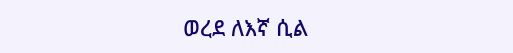ወረደ ለእኛ ሲል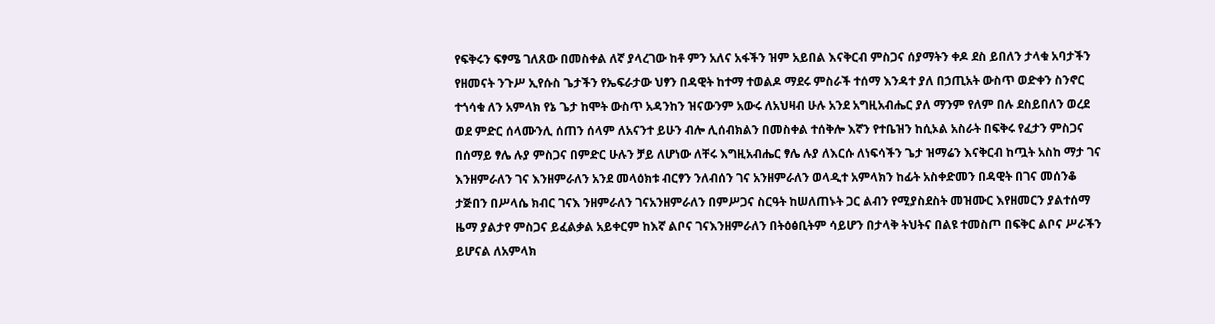የፍቅሩን ፍፃሜ ገለጸው በመስቀል ለኛ ያላረገው ከቶ ምን አለና አፋችን ዝም አይበል እናቅርብ ምስጋና ሰያማትን ቀዶ ደስ ይበለን ታላቁ አባታችን የዘመናት ንጉሥ ኢየሱስ ጌታችን የኤፍራታው ህፃን በዳዊት ከተማ ተወልዶ ማደሩ ምስራች ተሰማ እንዳተ ያለ በኃጢአት ውስጥ ወድቀን ስንኖር ተጎሳቁ ለን አምላክ የኔ ጌታ ከሞት ውስጥ አዳንከን ዝናውንም አውሩ ለአህዛብ ሁሉ አንደ አግዚአብሔር ያለ ማንም የለም በሉ ደስይበለን ወረደ ወደ ምድር ሰላሙንሊ ሰጠን ሰላም ለአናንተ ይሁን ብሎ ሊሰብክልን በመስቀል ተሰቅሎ እኛን የተቤዝን ከሲኦል አስራት በፍቅሩ የፈታን ምስጋና በሰማይ ፃሌ ሉያ ምስጋና በምድር ሁሉን ቻይ ለሆነው ለቸሩ እግዚአብሔር ፃሌ ሉያ ለእርሱ ለነፍሳችን ጌታ ዝማሬን እናቅርብ ከጧት አስከ ማታ ገና እንዘምራለን ገና እንዘምራለን አንደ መላዕክቱ ብርፃን ንለብሰን ገና አንዘምራለን ወላዲተ አምላክን ከፊት አስቀድመን በዳዊት በገና መሰንቆ ታጅበን በሥላሴ ክብር ገናእ ንዘምራለን ገናአንዘምራለን በምሥጋና ስርዓት ከሠለጠኑት ጋር ልብን የሚያስደስት መዝሙር እየዘመርን ያልተሰማ ዜማ ያልታየ ምስጋና ይፈልቃል አይቀርም ከእኛ ልቦና ገናእንዘምራለን በትዕፅቢትም ሳይሆን በታላቅ ትህትና በልዩ ተመስጦ በፍቅር ልቦና ሥራችን ይሆናል ለአምላክ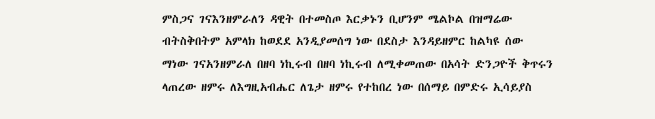ምስጋና ገናእንዘምራለን ዳዊት በተመስጦ እርቃኑን ቢሆንም ሜልኮል በዝማሬው ብትስቅበትም አምላክ ከወደደ አንዲያመሰግ ነው በደስታ እንዳይዘምር ከልካዩ ሰው ማነው ገናአንዘምራለ በዘባ ነኪሩብ በዘባ ነኪሩብ ለሚቀመጠው በአሳት ድንጋዮች ቅጥሩን ላጠረው ዘምሩ ለእግዚአብሔር ለጌታ ዘምሩ የተከበረ ነው በሰማይ በምድሩ ኢሳይያስ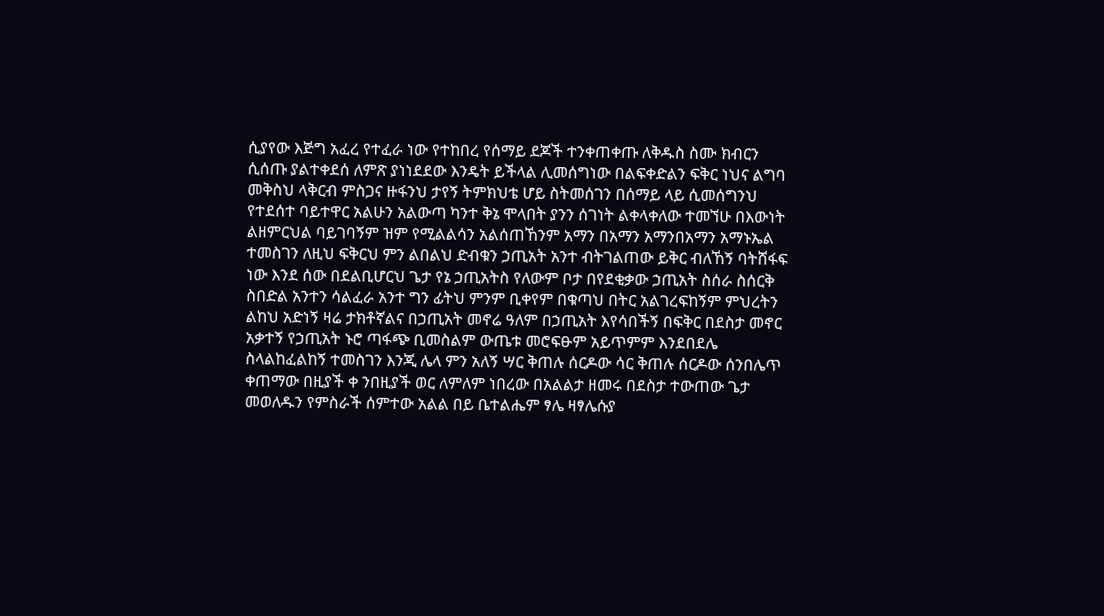ሲያየው እጅግ አፈረ የተፈራ ነው የተከበረ የሰማይ ደጆች ተንቀጠቀጡ ለቅዱስ ስሙ ክብርን ሲሰጡ ያልተቀደሰ ለምጽ ያነነደደው እንዴት ይችላል ሊመሰግነው በልፍቀድልን ፍቅር ነህና ልግባ መቅስህ ላቅርብ ምስጋና ዙፋንህ ታየኝ ትምክህቴ ሆይ ስትመሰገን በሰማይ ላይ ሲመሰግንህ የተደሰተ ባይተዋር አልሁን አልውጣ ካንተ ቅኔ ሞላበት ያንን ሰገነት ልቀላቀለው ተመኘሁ በእውነት ልዘምርህል ባይገባኝም ዝም የሚልልሳን አልሰጠኸንም አማን በአማን አማንበአማን አማኑኤል ተመስገን ለዚህ ፍቅርህ ምን ልበልህ ድብቁን ኃጢአት አንተ ብትገልጠው ይቅር ብለኸኝ ባትሸፋፍ ነው እንደ ሰው በደልቢሆርህ ጌታ የኔ ኃጢአትስ የለውም ቦታ በየደቂቃው ኃጢአት ስሰራ ስሰርቅ ስበድል አንተን ሳልፈራ አንተ ግን ፊትህ ምንም ቢቀየም በቁጣህ በትር አልገረፍከኝም ምህረትን ልከህ አድነኝ ዛሬ ታክቶኛልና በኃጢአት መኖሬ ዓለም በኃጢአት እየሳበችኝ በፍቅር በደስታ መኖር አቃተኝ የኃጢአት ኑሮ ጣፋጭ ቢመስልም ውጤቱ መሮፍፁም አይጥምም እንደበደሌ ስላልከፈልከኝ ተመስገን እንጂ ሌላ ምን አለኝ ሣር ቅጠሉ ሰርዶው ሳር ቅጠሉ ሰርዶው ሰንበሌጥ ቀጠማው በዚያች ቀ ንበዚያች ወር ለምለም ነበረው በአልልታ ዘመሩ በደስታ ተውጠው ጌታ መወለዱን የምስራች ሰምተው አልል በይ ቤተልሔም ፃሌ ዛፃሌሱያ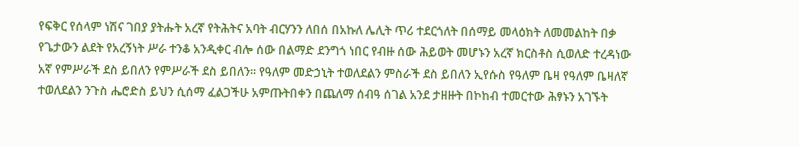የፍቅር የሰላም ነሽና ገበያ ያትሑት አረኛ የትሕትና አባት ብርሃንን ለበሰ በአኩለ ሌሊት ጥሪ ተደርጎለት በሰማይ መላዕክት ለመመልከት በቃ የጌታውን ልደት የአረኝነት ሥራ ተንቆ አንዲቀር ብሎ ሰው በልማድ ደንግጎ ነበር የብዙ ሰው ሕይወት መሆኑን አረኛ ክርስቶስ ሲወለድ ተረዳነው አኛ የምሥራች ደስ ይበለን የምሥራች ደስ ይበለን። የዓለም መድኃኒት ተወለደልን ምስራች ደስ ይበለን ኢየሱስ የዓለም ቤዛ የዓለም ቤዛለኛ ተወለደልን ንጉስ ሔሮድስ ይህን ሲሰማ ፈልጋችሁ አምጡትበቀን በጨለማ ሰብዓ ሰገል አንደ ታዘዙት በኮከብ ተመርተው ሕፃኑን አገኙት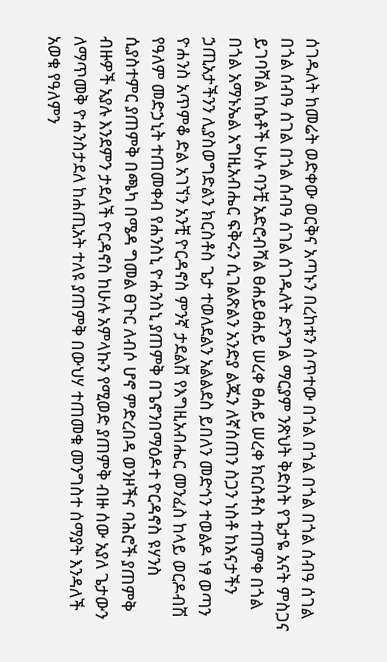ሰገዱለት ከመሬት ወድቀው ወርቅና አጣኑን በረከቱን ሰጥተው በጎል በጎል በጎል በጎል ሰብዓ ሰገል በጎል ሰብዓ ሰገል በጎል ሰብዓ ሰገል ሰገዱለት ድንግል ማርያም ንጽህት ቅድስት የጌታዬ አናት ምስጋና ይገባሻል ከሴቶች ሁሉ ባንቺ አድሮብሻል ፀሐይፀሐይ ሠረቀ ፀሐይ ሠረቀ ክርስቶስ ተጠምቀ በጎል በጎል አማኑኤል አግዚአብሔር ፍቅሩን ሲገልጽልን አንድያ ልጁን ለኛሰጠን ስጋን ነስቶ ከእናታችን ኃጢአታችንን ሊያስወግድልን ክርስቶስ ጌታ ተወለደልን አልልደስ ይበለን መድኅን ተወልዶ ነፃ ወጣን ዮሐንስ አጥምቆ ድል አገኘን አንቺ ዮርዳኖስ ምንኛ ታደልሽ የእግዚአብሔር መንፈስ ከላይ ወርዶብሽ የዓለም መድኃኒት ተጠመቀብ የሐንስኒ ዮሐንስኒ ያጠምቅ በጌኖንበማዕዶተ ዮርዳኖስ ዩሃንስ ሲያስተምር ያጠምቅ በጫካ በሜዳ ግመል ፀጉር ለብሶ ሆኖ ምድረበዳ ወንዞችና ባሕሮች ያጠምቅ ብዙዎች አያሉ እንደምን ታደለች ዮርዳኖስ ከሁሉ አምላኩን የሚወድ ያጠምቅ ብዙ ሰው አያለ ጌታውን ለማጥመቅ ዮሐንስታደለ ከሐጢአት ተለዩ ያጠምቅ በውህሃ ተጠመቁ መንግስተ ሰማያት እንዳለች አወቁ የዓለምን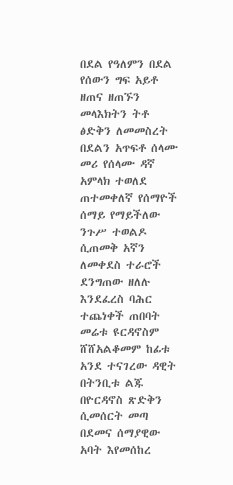በደል የዓለምን በደል የሰውን ግፍ አይቶ ዘጠና ዘጠኙን መላእክትን ትቶ ፅድቅን ለመመስረት በደልን አጥፍቶ ሰላሙ መሪ የሰላሙ ዳኛ አምላክ ተወለደ ጠተመቀለኛ የሰማዮች ሰማይ የማይችለው ንጉሥ ተወልዶ ሲጠመቅ አኛን ለመቀደስ ተራሮች ደንግጠው ዘለሉ እንደፈረስ ባሕር ተጨነቀች ጠበባት መሬቱ ዩርዳኖስም ሸሸአልቆመም ከፊቱ አንደ ተናገረው ዳዊት በትንቢቱ ልጁ በዮርዳኖስ ጽድቅን ሲመሰርት መጣ በደመና ሰማያዊው አባት እየመሰከረ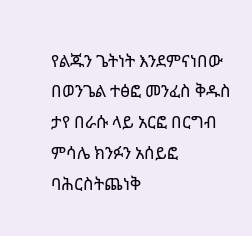የልጁን ጌትነት እንደምናነበው በወንጌል ተፅፎ መንፈስ ቅዱስ ታየ በራሱ ላይ አርፎ በርግብ ምሳሌ ክንፉን አሰይፎ ባሕርስትጨነቅ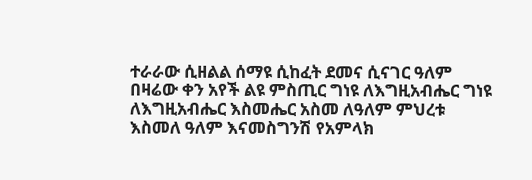ተራራው ሲዘልል ሰማዩ ሲከፈት ደመና ሲናገር ዓለም በዛሬው ቀን አየች ልዩ ምስጢር ግነዩ ለእግዚአብሔር ግነዩ ለእግዚአብሔር እስመሔር አስመ ለዓለም ምህረቱ እስመለ ዓለም እናመስግንሽ የአምላክ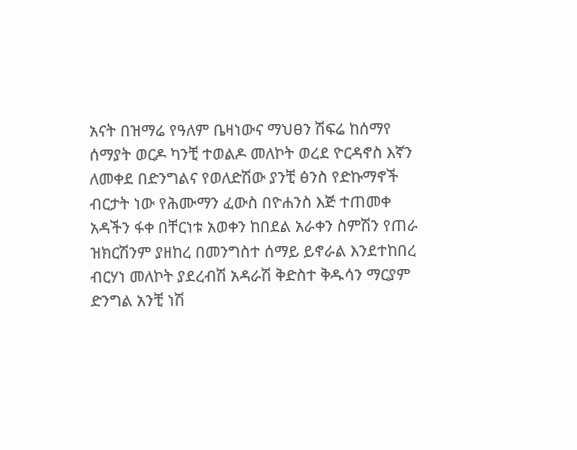አናት በዝማሬ የዓለም ቤዛነውና ማህፀን ሽፍሬ ከሰማየ ሰማያት ወርዶ ካንቺ ተወልዶ መለኮት ወረደ ዮርዳኖስ እኛን ለመቀደ በድንግልና የወለድሽው ያንቺ ፅንስ የድኩማኖች ብርታት ነው የሕሙማን ፈውስ በዮሐንስ እጅ ተጠመቀ አዳችን ፋቀ በቸርነቱ አወቀን ከበደል አራቀን ስምሽን የጠራ ዝክርሽንም ያዘከረ በመንግስተ ሰማይ ይኖራል እንደተከበረ ብርሃነ መለኮት ያደረብሽ አዳራሽ ቅድስተ ቅዱሳን ማርያም ድንግል አንቺ ነሽ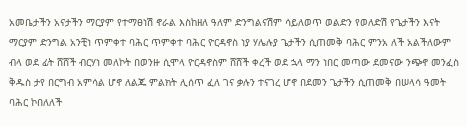አመቤታችን አናታችን ማርያም የተማፀነሽ ኖራል እስከዘለ ዓለም ድንግልናሽም ሳይለወጥ ወልድን የወለድሽ የጌታችን እናት ማርያም ድንግል አንቺነ ጥምቀተ ባሕር ጥምቀተ ባሕር ዮርዳኖስ ነያ ሃሌሉያ ጌታችን ሲጠመቅ ባሕር ምንአ ለች አልችለውም ብላ ወደ ፊት ሸሸች ብርሃነ መለኮት በወንዙ ሲሞላ ዮርዳኖስም ሸሸች ቀረች ወደ ኋላ ማን ነበር መጣው ደመናው ንጭኖ መንፈስ ቅዱስ ታየ በርግብ አምሳል ሆኖ ለልጁ ምልክት ሊሰጥ ፈለ ገና ቃሉን ተናገረ ሆኖ በደመን ጌታችን ሲጠመቅ በሠላሳ ዓመት ባሕር ኮበለለች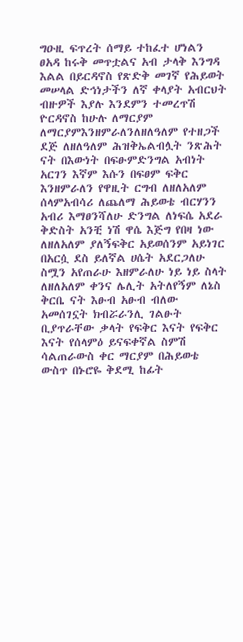ግዑዚ ፍጥረት ሰማይ ተከፈተ ሆነልን ፀአዳ ከሩቅ መጥቷልና አብ ታላቅ እንግዳ እልል በይርዳኖስ የጽድቅ መገኛ የሕይወት መሠላል ድኅነታችን ለኛ ቀላያት አብርህት ብዙዎች እያሉ እንደምን ተመረጥሽ ዮርዳኖስ ከሁሉ ለማርያም ለማርያምእንዘምራለንለዘለዓለም የተዘጋች ደጅ ለዘለዓለም ሕዝቅኤልብሏት ንጽሕት ናት በእውነት በፍፁምድንግል አብነት አርገን እኛም እሱን በፍፀም ፍቅር እንዘምራለን የዋዚት ርግብ ለዘለአለም ሰላምአብሳሪ ለጨለማ ሕይወቴ ብርሃንን አብሪ እማፀንሻለሁ ድንግል ለነፍሴ አደራ ቅድስት አንቺ ነሽ ዋሴ እጅግ የበዛ ነው ለዘለአለም ያለኝፍቅር አይወሰንም አይነገር በአርሷ ደስ ይለኛል ሀሴት አደርጋለሁ ስሟን አየጠራሁ እዘምራለሁ ነይ ነይ ስላት ለዘለአለም ቀንና ሌሊት አትለየኝም ለኔስ ቅርቤ ናት እፁብ አፁብ ብለው አመሰገኗት ክብሯራንሊ ገልፁት ቢያጥራቸው ቃላት የፍቅር እናት የፍቅር እናት የሰላምዕ ይናፍቀኛል ስምሽ ሳልጠራውስ ቀር ማርያም በሕይወቴ ውስጥ በኑሮዬ ቅደሚ ከፊት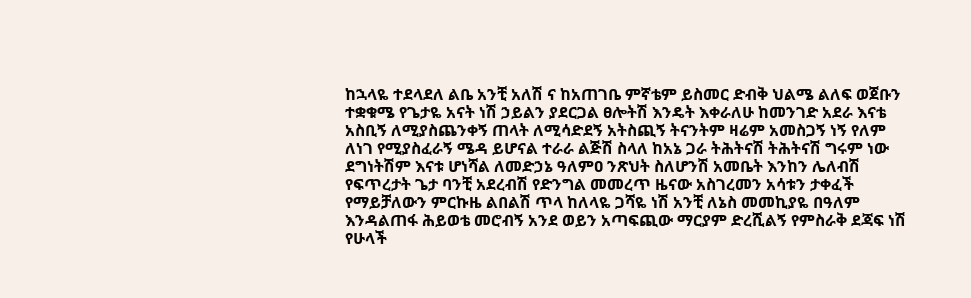ከኋላዬ ተደላደለ ልቤ አንቺ አለሽ ና ከአጠገቤ ምኛቴም ይስመር ድብቅ ህልሜ ልለፍ ወጀቡን ተቋቁሜ የጌታዬ አናት ነሽ ኃይልን ያደርጋል ፀሎትሽ እንዴት እቀራለሁ ከመንገድ አደራ እናቴ አስቢኝ ለሚያስጨንቀኝ ጠላት ለሚሳድደኝ አትስጪኝ ትናንትም ዛሬም አመስጋኝ ነኝ የለም ለነገ የሚያስፈራኝ ሜዳ ይሆናል ተራራ ልጅሽ ስላለ ከአኔ ጋራ ትሕትናሽ ትሕትናሽ ግሩም ነው ደግነትሽም እናቱ ሆነሻል ለመድኃኔ ዓለምዐ ንጽህት ስለሆንሽ አመቤት እንከን ሌለብሽ የፍጥረታት ጌታ ባንቺ አደረብሽ የድንግል መመረጥ ዜናው አስገረመን አሳቱን ታቀፈች የማይቻለውን ምርኩዜ ልበልሽ ጥላ ከለላዬ ጋሻዬ ነሽ አንቺ ለኔስ መመኪያዬ በዓለም እንዳልጠፋ ሕይወቴ መሮብኝ አንደ ወይን አጣፍጪው ማርያም ድረሺልኝ የምስራቅ ደጃፍ ነሽ የሁላች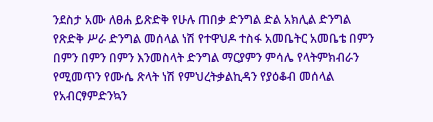ንደስታ አሙ ለፀሐ ይጽድቅ የሁሉ ጠበቃ ድንግል ድል አክሊል ድንግል የጽድቅ ሥራ ድንግል መሰላል ነሽ የተዋህዶ ተስፋ አመቤትር አመቤቴ በምን በምን በምን በምን እንመስላት ድንግል ማርያምን ምሳሌ የላትምክብራን የሚመጥን የሙሴ ጽላት ነሽ የምህረትቃልኪዳን የያዕቆብ መሰላል የአብርፃምድንኳን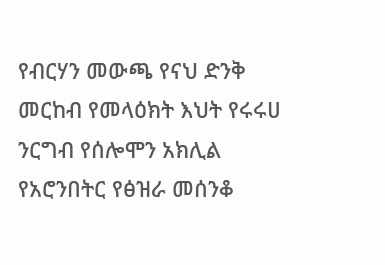የብርሃን መውጫ የናህ ድንቅ መርከብ የመላዕክት እህት የሩሩሀ ንርግብ የሰሎሞን አክሊል የአሮንበትር የፅዝራ መሰንቆ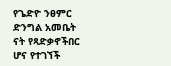የጌድዮ ንፀምር ድንግል አመቤት ናት የጻድቃኖችበር ሆና የተገኘች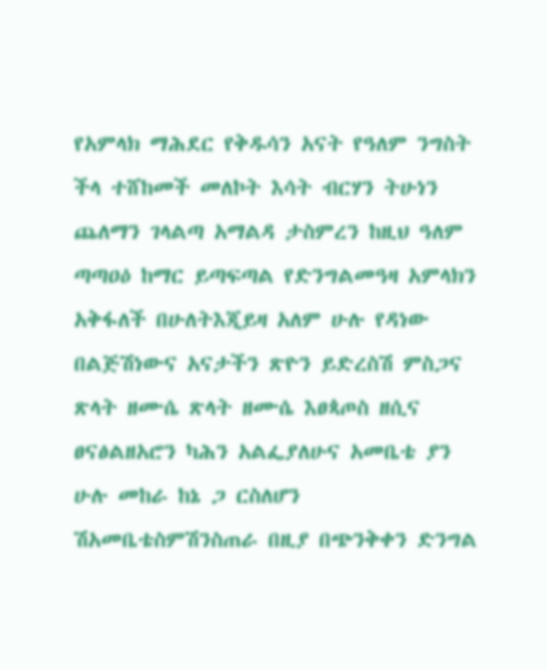የአምላክ ማሕደር የቅዱሳን አናት የዓለም ንግስት ችላ ተሸከመች መለኮት እሳት ብርሃን ትሁነን ጨለማን ገላልጣ አማልዳ ታስምረን ከዚህ ዓለም ጣጣዐዕ ከማር ይጣፍጣል የድንግልመዓዛ አምላክን አቅፋለች በሁለትእጂይዛ አለም ሁሉ የዳነው በልጅሽነውና አናታችን ጽዮን ይድረስሽ ምስጋና ጽላት ዘሙሴ ጽላት ዘሙሴ እፀጳጦስ ዘሲና ፀናፅልዘአሮን ካሕን አልፌያለሁና አመቤቴ ያን ሁሉ መከራ ከኔ ጋ ርስለሆን ሽአመቤቴስምሽንስጠራ በዚያ በጭንቅቀን ድንግል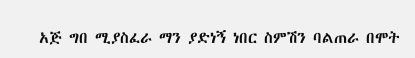አጅ ግበ ሚያስፈራ ማን ያድነኝ ነበር ስምሽን ባልጠራ በሞት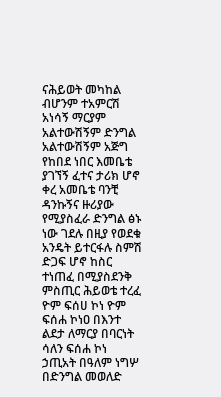ናሕይወት መካከል ብሆንም ተአምርሽ አነሳኝ ማርያም አልተውሽኝም ድንግል አልተውሽኝም አጅግ የከበደ ነበር እመቤቴ ያገኘኝ ፈተና ታሪክ ሆኖ ቀረ አመቤቴ ባንቺ ዳንኩኝና ዙሪያው የሚያስፈራ ድንግል ፅኑ ነው ገደሉ በዚያ የወደቁ አንዴት ይተርፋሉ ስምሽ ድጋፍ ሆኖ ከስር ተነጠፈ በሚያስደንቅ ምስጢር ሕይወቴ ተረፈ ዮም ፍሰሀ ኮነ ዮም ፍሰሐ ኮነዐ በእንተ ልደታ ለማርያ በባርነት ሳለን ፍሰሐ ኮነ ኃጢአት በዓለም ነግሦ በድንግል መወለድ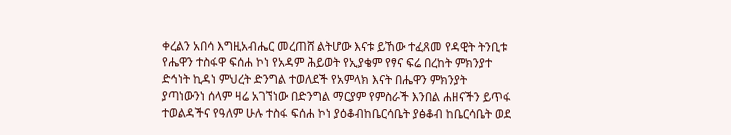ቀረልን አበሳ እግዚአብሔር መረጠሸ ልትሆው እናቱ ይኸው ተፈጸመ የዳዊት ትንቢቱ የሔዋን ተስፋዋ ፍሰሐ ኮነ የአዳም ሕይወት የኢያቄም የፃና ፍሬ በረከት ምክንያተ ድኅነት ኪዳነ ምህረት ድንግል ተወለደች የአምላክ እናት በሔዋን ምክንያት ያጣነውንነ ሰላም ዛሬ አገኘነው በድንግል ማርያም የምስራች እንበል ሐዘናችን ይጥፋ ተወልዳችና የዓለም ሁሉ ተስፋ ፍሰሐ ኮነ ያዕቆብከቤርሳቤት ያፅቆብ ከቤርሳቤት ወደ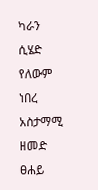ካራን ሲሄድ የለውም ነበረ አስታማሚ ዘመድ ፀሐይ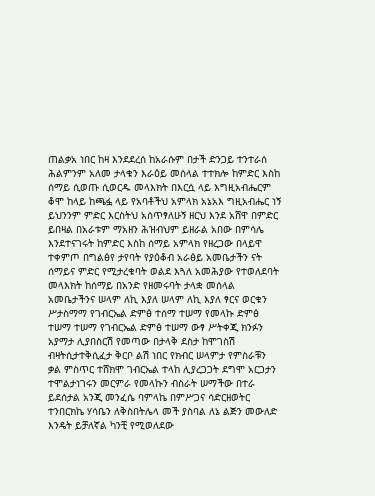ጠልቃአ ነበር ከዛ እንደደረሰ ከአራሱም በታች ድንጋይ ተንተራሰ ሕልምንም አለመ ታላቁን እራዕይ መሰላል ተተክሎ ከምድር እስከ ሰማይ ሲወጡ ሲወርዱ መላእክት በእርሷ ላይ እግዚአብሔርም ቆሞ ከላይ ከጫፏ ላይ የአባቶችህ አምላክ አኔአእ ግዚአብሔር ነኝ ይህንንም ምድር እርስትህ አሰጥፃለሁኝ ዘርህ እንደ አሸዋ በምድር ይበዛል በአራቱም ማአዘን ሕዝብህም ይዘራል አበው በምሳሌ እንደተናገሩት ከምድር እስከ ሰማይ አምላክ የዘረጋው በላይዋ ተቀምጦ በግልፅየ ታየባት የያዕቆብ አራፅይ አመቤታችን ናት ሰማይና ምድር የሚታረቁባት ወልደ እጓለ አመሕያው የተወለደባት መላእክት ከሰማይ በአንድ የዘመሩባት ታላቋ መሰላል አመቤታችንና ሠላም ለኪ እያለ ሠላም ለኪ እያለ ፃርና ወርቁን ሥታስማማ የገብርኤል ድምፅ ተሰማ ተሠማ የመላኩ ድምፅ ተሠማ ተሠማ የገብርኤል ድምፅ ተሠማ ውፃ ሥትቀጂ ክንፉን አያማታ ሊያበስርሽ የመጣው በታላቅ ደስታ ከሞገስሽ ብዛትሲታተቅሲፈታ ቅርቦ ልሽ ነበር የክብር ሠላምታ የምስራቹን ቃል ምስጥር ተሸክሞ ገብርኤል ተላከ ሊያረጋጋት ደግሞ አርጋታን ተሞልታነገሩን መርምራ የመላኩን ብስራት ሠማችው በተራ ይደሰታል አንጂ መንፈሴ ባምላኬ በምሥጋና ሳድርዘወትር ተንበርክኬ ሃሳቤን ለቅስበትሌላ መች ያስባል ለኔ ልጅን መውለድ እንዴት ይቻለኛል ካንቺ የሚወለደው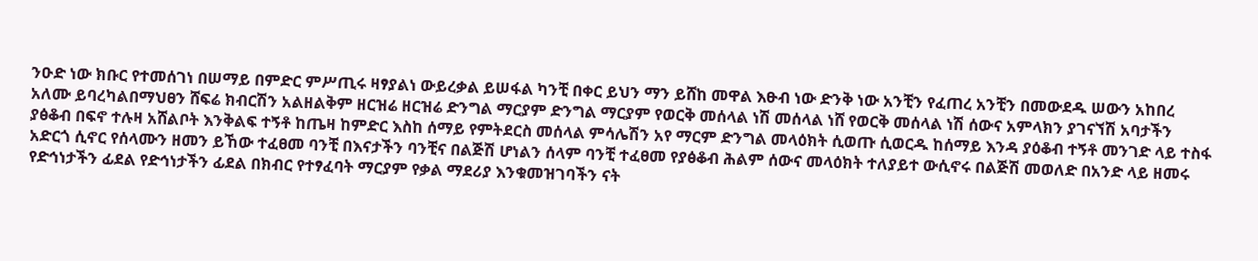ንዑድ ነው ክቡር የተመሰገነ በሠማይ በምድር ምሥጢሩ ዛፃያልነ ውይረቃል ይሠፋል ካንቺ በቀር ይህን ማን ይሸከ መዋል እፁብ ነው ድንቅ ነው አንቺን የፈጠረ አንቺን በመውደዱ ሠውን አከበረ አለሙ ይባረካልበማህፀን ሸፍሬ ክብርሽን አልዘልቅም ዘርዝሬ ዘርዝሬ ድንግል ማርያም ድንግል ማርያም የወርቅ መሰላል ነሽ መሰላል ነሸ የወርቅ መሰላል ነሽ ሰውና አምላክን ያገናኘሽ አባታችን ያፅቆብ በፍኖ ተሉዛ አሸልቦት እንቅልፍ ተኝቶ ከጤዛ ከምድር እስከ ሰማይ የምትደርስ መሰላል ምሳሌሽን አየ ማርም ድንግል መላዕክት ሲወጡ ሲወርዱ ከሰማይ እንዳ ያዕቆብ ተኝቶ መንገድ ላይ ተስፋ አድርጎ ሲኖር የሰላሙን ዘመን ይኸው ተፈፀመ ባንቺ በእናታችን ባንቺና በልጅሽ ሆነልን ሰላም ባንቺ ተፈፀመ የያፅቆብ ሕልም ሰውና መላዕክት ተለያይተ ውሲኖሩ በልጅሽ መወለድ በአንድ ላይ ዘመሩ የድኅነታችን ፊደል የድኅነታችን ፊደል በክብር የተፃፈባት ማርያም የቃል ማደሪያ እንቁመዝገባችን ናት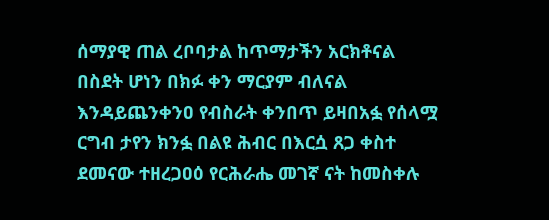ሰማያዊ ጠል ረቦባታል ከጥማታችን አርክቶናል በስደት ሆነን በክፉ ቀን ማርያም ብለናል እንዳይጨንቀንዐ የብስራት ቀንበጥ ይዛበአፏ የሰላሟ ርግብ ታየን ክንፏ በልዩ ሕብር በእርሷ ጸጋ ቀስተ ደመናው ተዘረጋዐዕ የርሕራሔ መገኛ ናት ከመስቀሉ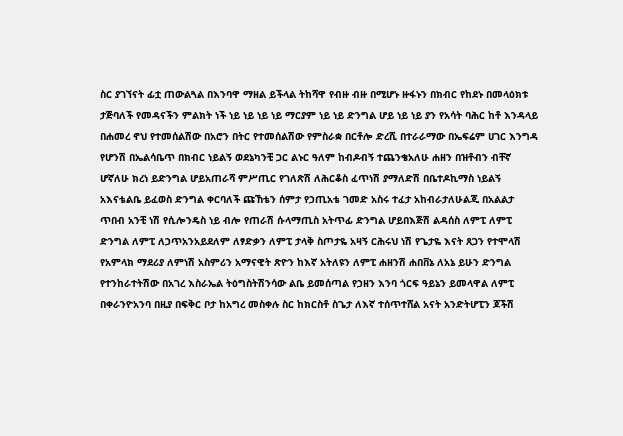ስር ያገኘናት ፊቷ ጠውልጓል በእንባዋ ማዘል ይችላል ትከሻዋ የብዙ ብዙ በሚሆኑ ዙፋኑን በክብር የከደኑ በመላዕክቱ ታጅባለች የመዳናችን ምልክት ነች ነይ ነይ ነይ ነይ ማርያም ነይ ነይ ድንግል ሆይ ነይ ነይ ያን የአሳት ባሕር ከቶ እንዳላይ በሐመረ ኖህ የተመሰልሽው በአሮን በትር የተመሰልሽው የምስራቋ በርቶሎ ድረሺ በተራራማው በኤፍሬም ሀገር እንግዳ የሆንሽ በኤልሳቤጥ በክብር ነይልኝ ወደኔካንቺ ጋር ልኑር ዓለም ከብዶብኝ ተጨንቄአለሁ ሐዘን በዝቶብን ብቸኛ ሆኛለሁ ክረነ ይድንግል ሆይአጠራሻ ምሥጢር የገለጽሽ ለሕርቆስ ፈጥነሽ ያማለድሽ በቤተዶኪማስ ነይልኝ አእናቴልቤ ይፈወስ ድንግል ቀርባለች ጩኸቴን ሰምታ የኃጢአቴ ገመድ አስሩ ተፈታ አከብራታለሁልጂ በአልልታ ጥበብ አንቺ ነሽ የሲሎንዴስ ነይ ብሎ የጠራሽ ሱላማጢስ አትጥፊ ድንግል ሆይበእጅሽ ልዳሰስ ለምፒ ለምፒ ድንግል ለምፒ ለኃጥአንአይደለም ለፃድቃን ለምፒ ታላቅ ስጦታዬ አዛኝ ርሕሩህ ነሽ የጌታዬ እናት ጸጋን የተሞላሽ የአምላክ ማደሪያ ለምነሽ አስምሪን አማናዊት ጽዮን ከእኛ አትለዩን ለምፒ ሐዘንሽ ሐበቨኔ ለአኔ ይሁን ድንግል የተንከራተትሽው በአገረ እስራኤል ትዕግስትሽንሳው ልቤ ይመሰጣል የኃዘን እንባ ጎርፍ ዓይኔን ይመላዋል ለምፒ በቀራንዮአንባ በዚያ በፍቅር ቦታ ከአግረ መስቀሉ ስር ከክርስቶ ስጌታ ለእኛ ተሰጥተሸል አናት አንድትሆፒን ጆችሽ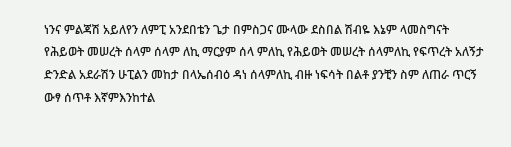ነንና ምልጃሽ አይለየን ለምፒ አንደበቴን ጌታ በምስጋና ሙላው ደስበል ሽብዬ እኔም ላመስግናት የሕይወት መሠረት ሰላም ሰላም ለኪ ማርያም ሰላ ምለኪ የሕይወት መሠረት ሰላምለኪ የፍጥረት አለኝታ ድንድል አደራሽን ሁፒልን መከታ በላኤሰብዕ ዳነ ሰላምለኪ ብዙ ነፍሳት በልቶ ያንቺን ስም ለጠራ ጥርኝ ውፃ ሰጥቶ እኛምእንከተል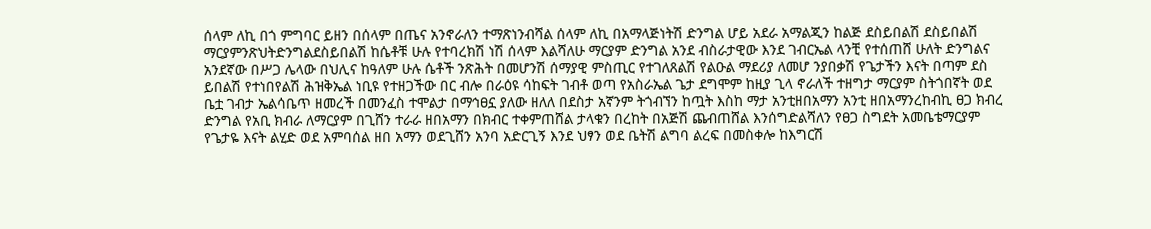ሰላም ለኪ በጎ ምግባር ይዘን በሰላም በጤና አንኖራለን ተማጽነንብሻል ሰላም ለኪ በአማላጅነትሽ ድንግል ሆይ አደራ አማልጂን ከልጅ ደስይበልሽ ደስይበልሽ ማርያምንጽህትድንግልደስይበልሽ ከሴቶቹ ሁሉ የተባረክሽ ነሽ ሰላም እልሻለሁ ማርያም ድንግል አንደ ብስራታዊው እንደ ገብርኤል ላንቺ የተሰጠሸ ሁለት ድንግልና አንደኛው በሥጋ ሌላው በህሊና ከዓለም ሁሉ ሴቶች ንጽሕት በመሆንሽ ሰማያዊ ምስጢር የተገለጸልሽ የልዑል ማደሪያ ለመሆ ንያበቃሽ የጌታችን እናት በጣም ደስ ይበልሽ የተነበየልሽ ሕዝቅኤል ነቢዩ የተዘጋችው በር ብሎ በራዕዩ ሳከፍት ገብቶ ወጣ የአስራኤል ጌታ ደግሞም ከዚያ ጊላ ኖራለች ተዘግታ ማርያም ስትጎበኛት ወደ ቤቷ ገብታ ኤልሳቤጥ ዘመረች በመንፈስ ተሞልታ በማኅፀኗ ያለው ዘለለ በደስታ አኛንም ትጎብኘን ከጧት እስከ ማታ አንቲዘበአማን አንቲ ዘበአማንረከብኪ ፀጋ ክብረ ድንግል የአቢ ክብራ ለማርያም በጊሸን ተራራ ዘበአማን በክብር ተቀምጠሸል ታላቁን በረከት በአጅሽ ጨብጠሸል እንሰግድልሻለን የፀጋ ስግደት አመቤቴማርያም የጌታዬ እናት ልሂድ ወደ አምባሰል ዘበ አማን ወደጊሸን አንባ አድርጊኝ እንደ ህፃን ወደ ቤትሽ ልግባ ልረፍ በመስቀሎ ከእግርሽ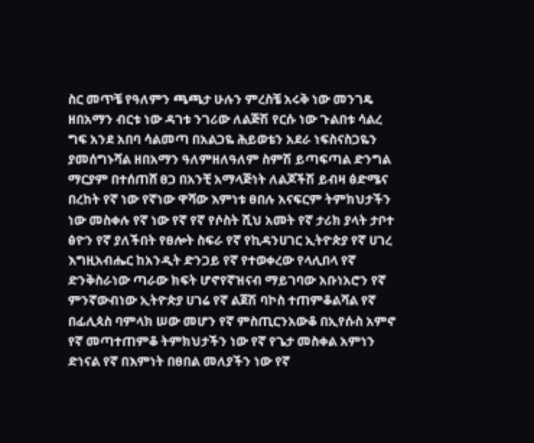ስር መጥቼ የዓለምን ጫጫታ ሁሉን ምረስቼ አሩቅ ነው መንገዴ ዘበአማን ብርቱ ነው ዳገቱ ንገሪው ለልጅሽ የርሱ ነው ጉልበቱ ሳልረ ግፍ አንደ አበባ ሳልመጣ በአልጋዬ ሕይወቴን አደራ ነፍስናስጋዬን ያመሰግኑሻል ዘበአማን ዓለምዘለዓለም ስምሽ ይጣፍጣል ድንግል ማርያም በተሰጠሸ ፀጋ በአንቺ አማላጅነት ለልጆችሽ ይብዛ ፅድሜና በረከት የኛ ነው የኛነው ዋሻው እምነቱ ፀበሉ አናፍርም ትምክህታችን ነው መስቀሉ የኛ ነው የኛ የኛ የሶስት ሺህ አመት የኛ ታሪክ ያላት ታቦተ ፅዮን የኛ ያለችበት የፀሎት ስፍራ የኛ የኪዳንሀገር ኢትዮጵያ የኛ ሀገረ እግዚአብሔር ከአንዲት ድንጋይ የኛ የተወቀረው የላሊበላ የኛ ድንቅስራነው ጣራው ክፍት ሆኖየኛዝናብ ማይገባው አቡነአሮን የኛ ምንኛውብነው ኢትዮጵያ ሀገሬ የኛ ልጀሽ ባኮስ ተጠምቆልሻል የኛ በፊሊጳስ ባምላክ ሠው መሆን የኛ ምስጢርንአውቆ በኢየሱስ አምኖ የኛ መጣተጠምቆ ትምክህታችን ነው የኛ የጌታ መስቀል አምነን ድነናል የኛ በእምነት በፀበል መለያችን ነው የኛ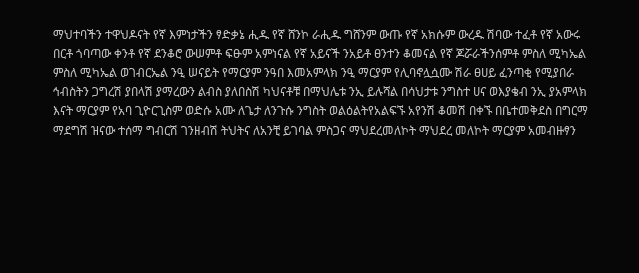ማህተባችን ተዋህዶናት የኛ እምነታችን ፃድቃኔ ሒዱ የኛ ሸንኮ ራሒዱ ግሸንም ውጡ የኛ አክሱም ውረዱ ሽባው ተፈቶ የኛ አውሩ በርቶ ጎባጣው ቀንቶ የኛ ደንቆሮ ውሠምቶ ፍፁም አምነናል የኛ አይናች ንአይቶ ፀንተን ቆመናል የኛ ጆሯራችንሰምቶ ምስለ ሚካኤል ምስለ ሚካኤል ወገብርኤል ንዒ ሠናይት የማርያም ንዓበ እመአምላክ ንዒ ማርያም የሊባኖሏሷሙ ሽራ ፀሀይ ፈንጣቂ የሚያበራ ኅብስትን ጋግረሽ ያበላሽ ያማረውን ልብስ ያለበስሽ ካህናቶቹ በማህሌቱ ንኢ ይሉሻል በሳህታቱ ንግስተ ሀና ወእያቄብ ንኢ ያአምላክ እናት ማርያም የአባ ጊዮርጊስም ወድሱ አሙ ለጌታ ለንጉሱ ንግስት ወልዕልትየአልፍኙ አየንሽ ቆመሽ በቀኙ በቤተመቅደስ በግርማ ማደግሽ ዝናው ተሰማ ግብርሽ ገንዘብሽ ትህትና ለአንቺ ይገባል ምስጋና ማህደረመለኮት ማህደረ መለኮት ማርያም አመብዙፃን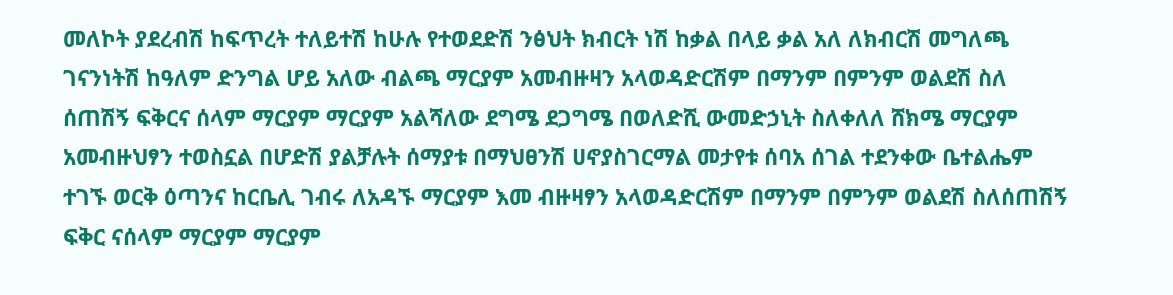መለኮት ያደረብሽ ከፍጥረት ተለይተሽ ከሁሉ የተወደድሽ ንፅህት ክብርት ነሽ ከቃል በላይ ቃል አለ ለክብርሽ መግለጫ ገናንነትሽ ከዓለም ድንግል ሆይ አለው ብልጫ ማርያም አመብዙዛን አላወዳድርሽም በማንም በምንም ወልደሽ ስለ ሰጠሽኝ ፍቅርና ሰላም ማርያም ማርያም አልሻለው ደግሜ ደጋግሜ በወለድሺ ውመድኃኒት ስለቀለለ ሸክሜ ማርያም አመብዙህፃን ተወስኗል በሆድሽ ያልቻሉት ሰማያቱ በማህፀንሽ ሀኖያስገርማል መታየቱ ሰባአ ሰገል ተደንቀው ቤተልሔም ተገኙ ወርቅ ዕጣንና ከርቤሊ ገብሩ ለአዳኙ ማርያም እመ ብዙዛፃን አላወዳድርሽም በማንም በምንም ወልደሽ ስለሰጠሽኝ ፍቅር ናሰላም ማርያም ማርያም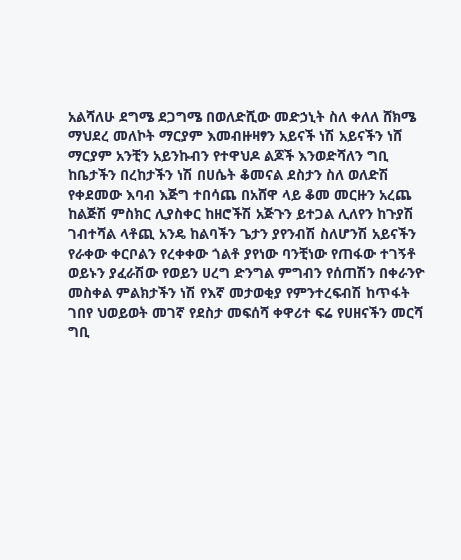አልሻለሁ ደግሜ ደጋግሜ በወለድሺው መድኃኒት ስለ ቀለለ ሸክሜ ማህደረ መለኮት ማርያም እመብዙዛፃን አይናች ነሽ አይናችን ነሸ ማርያም አንቺን አይንኩብን የተዋህዶ ልጆች እንወድሻለን ግቢ ከቤታችን በረከታችን ነሽ በሀሴት ቆመናል ደስታን ስለ ወለድሽ የቀደመው እባብ እጅግ ተበሳጨ በአሸዋ ላይ ቆመ መርዙን አረጨ ከልጅሽ ምስክር ሊያስቀር ከዘሮችሽ አጅጉን ይተጋል ሊለየን ከጉያሽ ገብተሻል ላቶጪ አንዴ ከልባችን ጌታን ያየንብሽ ስለሆንሽ አይናችን የራቀው ቀርቦልን የረቀቀው ጎልቶ ያየነው ባንቺነው የጠፋው ተገኝቶ ወይኑን ያፈራሽው የወይን ሀረግ ድንግል ምግብን የሰጠሽን በቀራንዮ መስቀል ምልክታችን ነሽ የእኛ መታወቂያ የምንተረፍብሽ ከጥፋት ገበየ ህወይወት መገኛ የደስታ መፍሰሻ ቀዋሪተ ፍሬ የሀዘናችን መርሻ ግቢ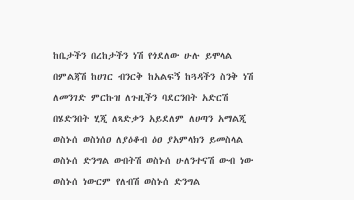ከቤታችን በረከታችን ነሽ የጎደለው ሁሉ ይሞላል በምልጃሽ ከሀገር ብንርቅ ከአልፍኝ ከጓዳችን ስንቅ ነሽ ለመንገድ ምርኩዝ ለጉዚችን ባደርንበት አድርሽ በሄድንበት ሂጂ ለጻድቃን አይደለም ለሀጣን አማልጂ ወስኑሰ ወስነሰዐ ለያዕቆብ ዕዐ ያአምላክን ይመስላል ወስኑሰ ድንግል ውበትሽ ወስኑሰ ሁለንተናሽ ውብ ነው ወስኑሰ ነውርም የለብሽ ወስኑሰ ድንግል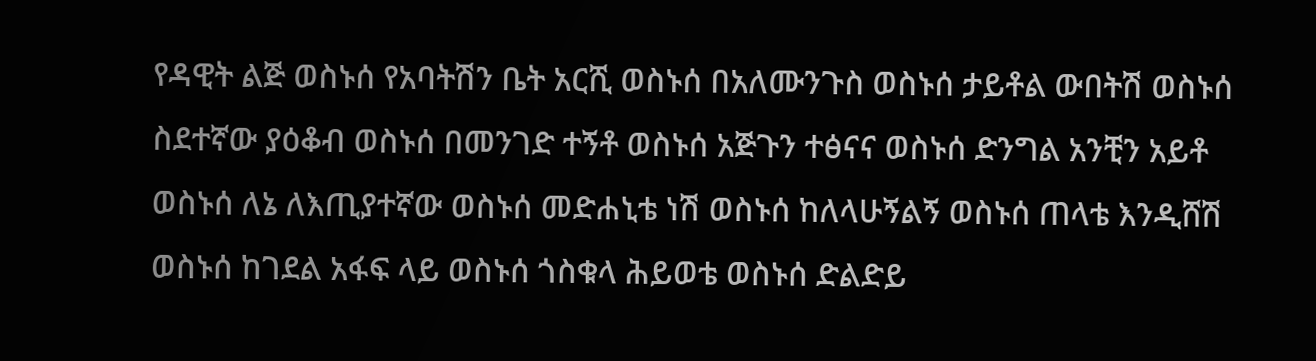የዳዊት ልጅ ወስኑሰ የአባትሽን ቤት አርሺ ወስኑሰ በአለሙንጉስ ወስኑሰ ታይቶል ውበትሽ ወስኑሰ ስደተኛው ያዕቆብ ወስኑሰ በመንገድ ተኝቶ ወስኑሰ አጅጉን ተፅናና ወስኑሰ ድንግል አንቺን አይቶ ወስኑሰ ለኔ ለእጢያተኛው ወስኑሰ መድሐኒቴ ነሽ ወስኑሰ ከለላሁኝልኝ ወስኑሰ ጠላቴ እንዲሸሽ ወስኑሰ ከገደል አፋፍ ላይ ወስኑሰ ጎስቁላ ሕይወቴ ወስኑሰ ድልድይ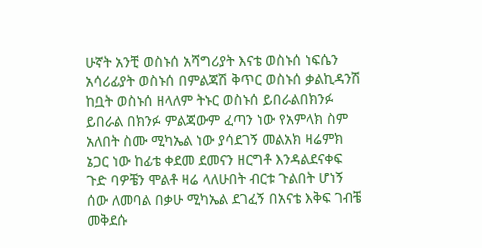ሁኛት አንቺ ወስኑሰ አሻግሪያት እናቴ ወስኑሰ ነፍሴን አሳሪፊያት ወስኑሰ በምልጃሽ ቅጥር ወስኑሰ ቃልኪዳንሽ ከቧት ወስኑሰ ዘላለም ትኑር ወስኑሰ ይበራልበክንፉ ይበራል በክንፉ ምልጃውም ፈጣን ነው የአምላክ ስም አለበት ስሙ ሚካኤል ነው ያሳደገኝ መልአክ ዛሬምክ ኔጋር ነው ከፊቴ ቀደመ ደመናን ዘርግቶ እንዳልደናቀፍ ጉድ ባዎቼን ሞልቶ ዛሬ ላለሁበት ብርቱ ጉልበት ሆነኝ ሰው ለመባል በቃሁ ሚካኤል ደገፈኝ በአናቴ እቅፍ ገብቼ መቅደሱ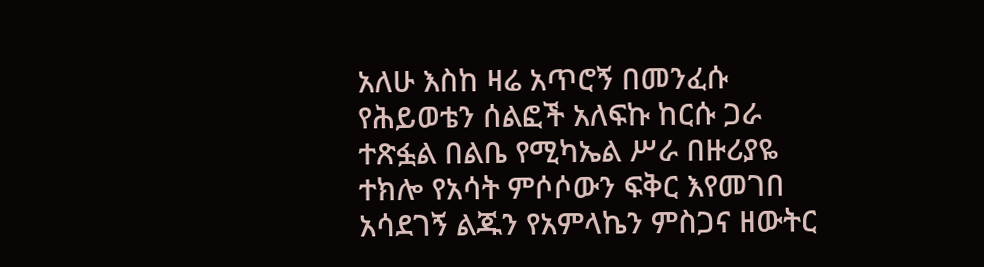አለሁ እስከ ዛሬ አጥሮኝ በመንፈሱ የሕይወቴን ሰልፎች አለፍኩ ከርሱ ጋራ ተጽፏል በልቤ የሚካኤል ሥራ በዙሪያዬ ተክሎ የአሳት ምሶሶውን ፍቅር እየመገበ አሳደገኝ ልጁን የአምላኬን ምስጋና ዘውትር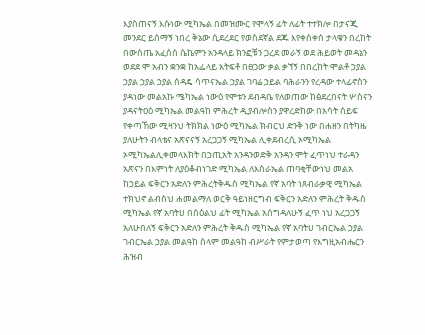እያስጠናኝ እሱነው ሚካኤል በመዝሙር የሞላኝ ፊት ለፊት ተተክሎ በታናጂ መንደር ይሰማኝ ነበረ ቅኔው ሲደረደር የወስደኛል ደጁ እየቀሰቀሰ ታላቁን በረከት በውስጤ አፈሰሰ ሴኬምን አንዳላይ ክንፎቹን ጋረደ መራኝ ወደ ሕይወት መዳኔን ወደደ ሞ አብን ቋንቋ ከአፌላይ አትፍቶ በፀጋው ቃል ቃኘኝ በበረከት ሞልቶ ኃያል ኃያል ኃያል ኃያል ሰዳዴ ሳጥናኤል ኃያል ገባሬ ኃይል ባሕራንን የረዳው ተላፊኖስን ያዳነው መልአኩ ሜካኤል ነውዕ የሞቱን ደብዳቤ የለወጠው ከፅደረበናት ሦስናን ያዳናትዐዕ ሚካኤል መልዓከ ምሕረት ዲያብሎስን ያዋረድከው በአሳት ሰይፍ የቀጣኸው ሚዛንህ ትክክል ነውዕ ሚካኤል ክብርህ ድንቅ ነው በሐዘን በትካዜ ያለሁትን ብላቴና አጽናናኝ አረጋጋኝ ሚካኤል ሊቀደብረሲ ኦሚካኤል ኦሚካኤልሊቀመላእክት በኃጢአት አንዳንወድቅ አንዳን ሞት ፈጥነህ ተራዳን አጽናን በእምነት ለያዕቆብነገድ ሚካኤል ለእስራኤል ጠባቂቸውነህ መልአ ከኃይል ፍቅርን አድለን ምሕረትቅዱስ ሚካኤል የኛ አባት ነጸብራቃዊ ሚካኤል ተክህኖ ልብስህ ሐመልማለ ወርቅ ዓይነዘርግብ ፍቅርን አድለን ምሕረት ቅዱስ ሚካኤል የኛ አባትሀ በስዕልህ ፊት ሚካኤል አሰግዳለሁኝ ፈጥ ነህ አረጋጋኝ አለሁበለኝ ፍቅርን አድለን ምሕረት ቅዱስ ሚካኤል የኛ አባትሀ ገብርኤል ኃያል ገብርኤል ኃያል መልዓከ ሰላም መልዓከ ብሥራት የምታወጣ የእግዚአብሔርን ሕዝብ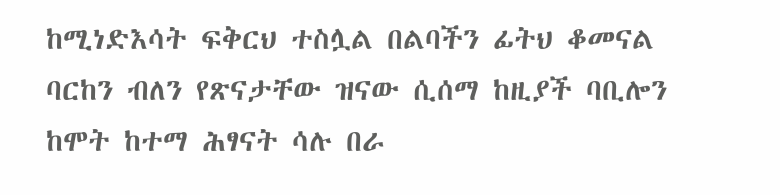ከሚነድእሳት ፍቅርህ ተስሏል በልባችን ፊትህ ቆመናል ባርከን ብለን የጽናታቸው ዝናው ሲሰማ ከዚያች ባቢሎን ከሞት ከተማ ሕፃናት ሳሉ በራ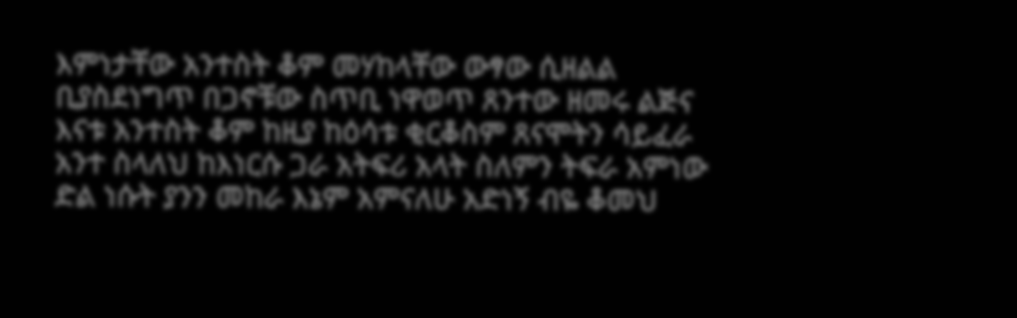እምነታቸው አንተስት ቆም መሃከላቸው ውፃው ሲዘልል ቢያስደነግጥ በጋኖቹው ስጥቢ ነዋወጥ ጸንተው ዘመሩ ልጅና እናቱ አንተስት ቆም ከዚያ ከዕሳቱ ቂርቆስም ጸናሞትን ሳይፈራ አንተ ስላለህ ከእነርሱ ጋራ አትፍሪ አላት ስለምን ትፍራ አምነው ድል ነሱት ያንን መከራ እኔም አምናለሁ አድነኝ ብዬ ቆመህ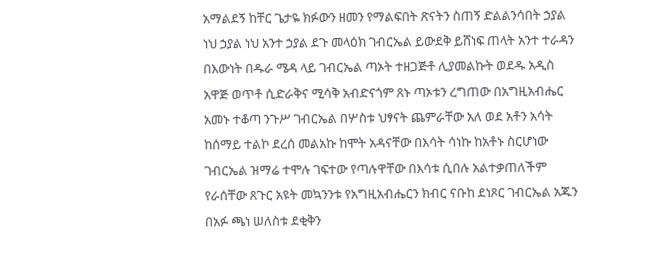አማልደኝ ከቸር ጌታዬ ክፉውን ዘመን የማልፍበት ጽናትን ስጠኝ ድልልንሳበት ኃያል ነህ ኃያል ነህ አንተ ኃያል ደጉ መላዕክ ገብርኤል ይውደቅ ይሸነፍ ጠላት አንተ ተራዳን በእውነት በዱራ ሜዳ ላይ ገብርኤል ጣኦት ተዘጋጅቶ ሊያመልኩት ወደዱ አዲስ አዋጅ ወጥቶ ሲድራቅና ሚሳቅ አብድናጎም ጸኑ ጣኦቱን ረግጠው በአግዚአብሔር አመኑ ተቆጣ ንጉሥ ገብርኤል በሦስቱ ህፃናት ጨምራቸው አለ ወደ አቶን አሳት ከሰማይ ተልኮ ደረሰ መልአኩ ከሞት አዳናቸው በእሳት ሳነኩ ከአቶኑ ስርሆነው ገብርኤል ዝማሬ ተሞሉ ገፍተው የጣሉዋቸው በእሳቱ ሲበሉ አልተቃጠለችም የራሰቸው ጸጉር አዩት መኳንንቱ የአግዚአብሔርን ክብር ናቡከ ደነጾር ገብርኤል አጁን በአፉ ጫነ ሠለስቱ ደቂቅን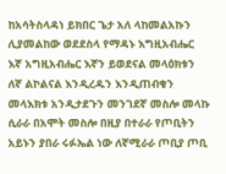ከአሳትስላዳነ ይክበር ጌታ አለ ላከመልአኩን ሊያመልከው ወደደስላ የማዳኑ እግዚአብሔር እኛ አግዚአብሔር እኛን ይወደናል መላዕክቱን ለኛ ልኮልናል እንዲረዱን እንዲጠብቁን መላእክቱ አንዲታደጉን መንገደኛ መስሎ መላኩ ሲራራ በአሞት መስሎ በዚያ በተራራ የጦቢትን አይኑን ያበራ ሩፉኤል ነው ለኛሚራራ ጦቢያ ጦቢ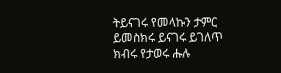ትይናገሩ የመላኩን ታምር ይመስክሩ ይናገሩ ይገለጥ ክብሩ የታወሩ ሑሉ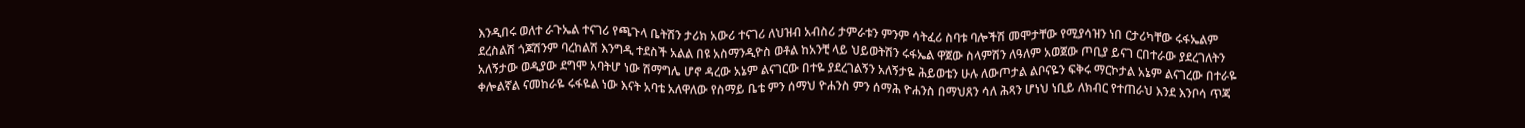እንዲበሩ ወለተ ራጉኤል ተናገሪ የጫጉላ ቤትሽን ታሪክ አውሪ ተናገሪ ለህዝብ አብስሪ ታምራቱን ምንም ሳትፈሪ ስባቱ ባሎችሽ መሞታቸው የሚያሳዝን ነበ ርታሪካቸው ሩፋኤልም ደረስልሽ ጎጆሽንም ባረከልሽ እንግዲ ተደስች አልል በዩ አስማንዲዮስ ወቶል ከአንቺ ላይ ህይወትሽን ሩፋኤል ዋጀው ስላምሽን ለዓለም አወጀው ጦቢያ ይናገ ርበተራው ያደረገለትን አለኝታው ወዲያው ደግሞ አባትሆ ነው ሽማግሌ ሆኖ ዳረው አኔም ልናገርው በተዬ ያደረገልኝን አለኝታዬ ሕይወቴን ሁሉ ለውጦታል ልቦናዬን ፍቅሩ ማርኮታል አኔም ልናገረው በተራዬ ቀሎልኛል ናመከራዬ ሩፋዬል ነው እናት አባቴ አለዋለው የስማይ ቤቴ ምን ሰማህ ዮሐንስ ምን ሰማሕ ዮሐንስ በማህጸን ሳለ ሕጻን ሆነህ ነቢይ ለክብር የተጠራህ እንደ እንቦሳ ጥጃ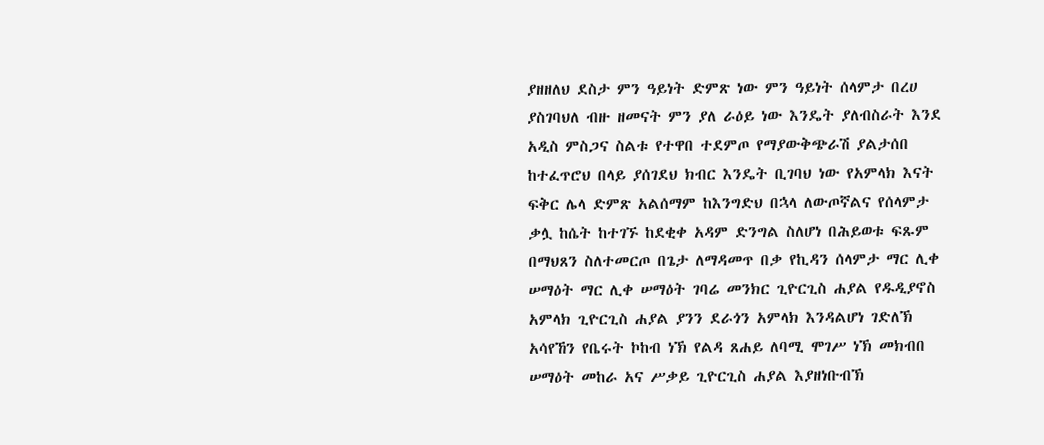ያዘዘለህ ደስታ ምን ዓይነት ድምጽ ነው ምን ዓይነት ሰላምታ በረሀ ያስገባህለ ብዙ ዘመናት ምን ያለ ራዕይ ነው እንዴት ያለብስራት እንደ አዲስ ምስጋና ስልቱ የተዋበ ተደምጦ የማያውቅጭራሽ ያልታሰበ ከተፈጥሮህ በላይ ያሰገደህ ክብር እንዴት ቢገባህ ነው የአምላክ እናት ፍቅር ሌላ ድምጽ አልሰማም ከእንግድህ በኋላ ለውጦኛልና የሰላምታ ቃሏ ከሴት ከተገኙ ከደቂቀ አዳም ድንግል ስለሆነ በሕይወቱ ፍጹም በማህጸን ስለተመርጦ በጌታ ለማዳመጥ በቃ የኪዳን ሰላምታ ማር ሊቀ ሠማዕት ማር ሊቀ ሠማዕት ገባሬ መንክር ጊዮርጊስ ሐያል የዱዲያኖስ አምላክ ጊዮርጊስ ሐያል ያንን ደራጎን አምላክ እንዳልሆነ ገድለኽ አሳየኸን የቤሩት ኮከብ ነኽ የልዳ ጸሐይ ለባሚ ሞገሥ ነኽ መክብበ ሠማዕት መከራ አና ሥቃይ ጊዮርጊስ ሐያል እያዘነቡብኽ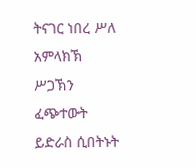ትናገር ነበረ ሥለ አምላክኽ ሥጋኽን ፈጭተውት ይድራስ ሲበትኑት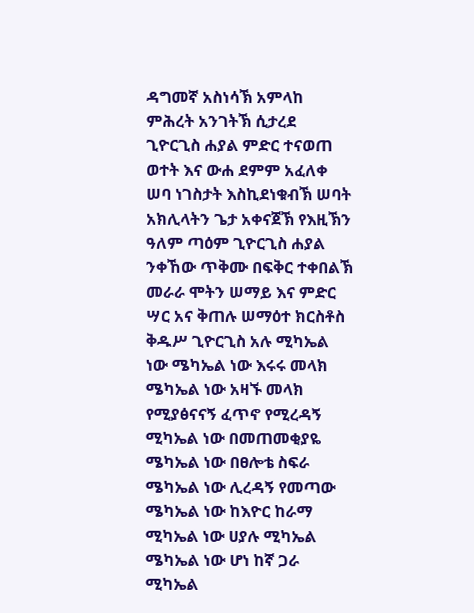ዳግመኛ አስነሳኽ አምላከ ምሕረት አንገትኽ ሲታረደ ጊዮርጊስ ሐያል ምድር ተናወጠ ወተት እና ውሐ ደምም አፈለቀ ሠባ ነገስታት እስኪደነቁብኽ ሠባት አክሊላትን ጌታ አቀናጀኽ የእዚኽን ዓለም ጣዕም ጊዮርጊስ ሐያል ንቀኸው ጥቅሙ በፍቅር ተቀበልኽ መራራ ሞትን ሠማይ እና ምድር ሣር አና ቅጠሉ ሠማዕተ ክርስቶስ ቅዱሥ ጊዮርጊስ አሉ ሚካኤል ነው ሜካኤል ነው እሩሩ መላክ ሜካኤል ነው አዛኙ መላክ የሚያፅናናኝ ፈጥኖ የሚረዳኝ ሚካኤል ነው በመጠመቂያዬ ሜካኤል ነው በፀሎቴ ስፍራ ሜካኤል ነው ሊረዳኝ የመጣው ሜካኤል ነው ከእዮር ከራማ ሚካኤል ነው ሀያሉ ሚካኤል ሜካኤል ነው ሆነ ከኛ ጋራ ሚካኤል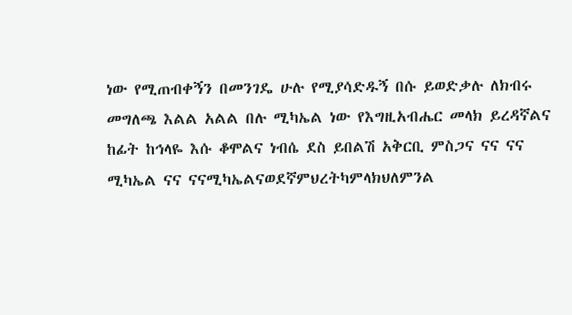ነው የሚጠብቀኝን በመንገዴ ሁሉ የሚያሳድዱኝ በሱ ይወድቃሉ ለክብሩ መግለጫ እልል አልል በሉ ሚካኤል ነው የእግዚአብሔር መላክ ይረዳኛልና ከፊት ከኅላዬ እሱ ቆሞልና ነብሴ ደስ ይበልሽ አቅርቢ ምስጋና ናና ናና ሚካኤል ናና ናናሚካኤልናወደኛምህረትካምላክህለምንል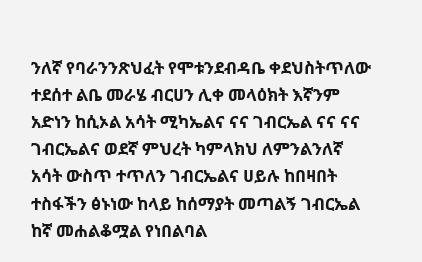ንለኛ የባራንንጽህፈት የሞቱንደብዳቤ ቀደህስትጥለው ተደሰተ ልቤ መራሄ ብርሀን ሊቀ መላዕክት እኛንም አድነን ከሲኦል አሳት ሚካኤልና ናና ገብርኤል ናና ናና ገብርኤልና ወደኛ ምህረት ካምላክህ ለምንልንለኛ አሳት ውስጥ ተጥለን ገብርኤልና ሀይሉ ከበዛበት ተስፋችን ፅኑነው ከላይ ከሰማያት መጣልኝ ገብርኤል ከኛ መሐልቆሟል የነበልባል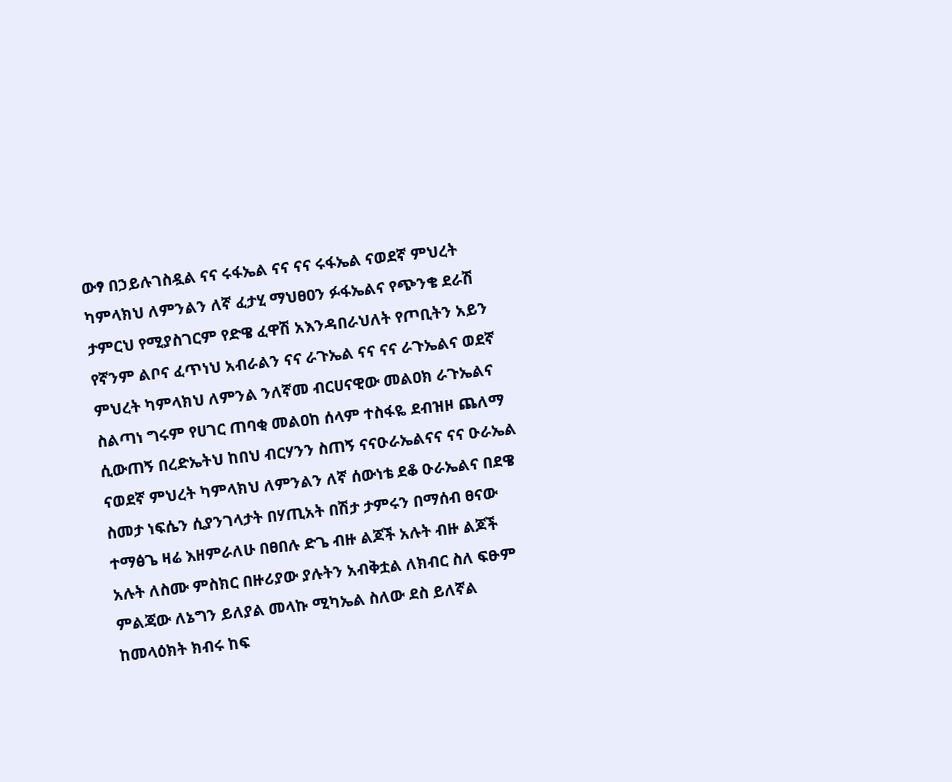ውፃ በኃይሉገስዷል ናና ሩፋኤል ናና ናና ሩፋኤል ናወደኛ ምህረት ካምላክህ ለምንልን ለኛ ፈታሂ ማህፀዐን ፉፋኤልና የጭንቄ ደራሽ ታምርህ የሚያስገርም የድዌ ፈዋሽ አእንዳበራህለት የጦቢትን አይን የኛንም ልቦና ፈጥነህ አብራልን ናና ራጉኤል ናና ናና ራጉኤልና ወደኛ ምህረት ካምላክህ ለምንል ንለኛመ ብርሀናዊው መልዐክ ራጉኤልና ስልጣነ ግሩም የሀገር ጠባቂ መልዐከ ሰላም ተስፋዬ ደብዝዞ ጨለማ ሲውጠኝ በረድኤትህ ከበህ ብርሃንን ስጠኝ ናናዑራኤልናና ናና ዑራኤል ናወደኛ ምህረት ካምላክህ ለምንልን ለኛ ሰውነቴ ደቆ ዑራኤልና በደዌ ስመታ ነፍሴን ሲያንገላታት በሃጢአት በሽታ ታምሩን በማሰብ ፀናው ተማፅጌ ዛሬ እዘምራለሁ በፀበሉ ድጌ ብዙ ልጆች አሉት ብዙ ልጆች አሉት ለስሙ ምስክር በዙሪያው ያሉትን አብቅቷል ለክብር ስለ ፍፁም ምልጃው ለኔግን ይለያል መላኩ ሚካኤል ስለው ደስ ይለኛል ከመላዕክት ክብሩ ከፍ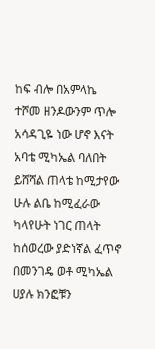ከፍ ብሎ በአምላኬ ተሾመ ዘንዶውንም ጥሎ አሳዳጊዬ ነው ሆኖ እናት አባቴ ሚካኤል ባለበት ይሸሻል ጠላቴ ከሚታየው ሁሉ ልቤ ከሚፈራው ካላየሁት ነገር ጠላት ከሰወረው ያድነኛል ፈጥኖ በመንገዴ ወቶ ሚካኤል ሀያሉ ክንፎቹን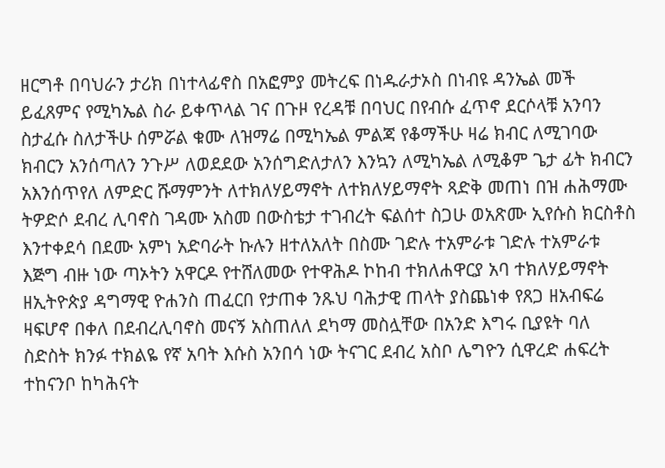ዘርግቶ በባህራን ታሪክ በነተላፊኖስ በአፎምያ መትረፍ በነዱራታኦስ በነብዩ ዳንኤል መች ይፈጸምና የሚካኤል ስራ ይቀጥላል ገና በጉዞ የረዳቹ በባህር በየብሱ ፈጥኖ ደርሶላቹ አንባን ስታፈሱ ስለታችሁ ሰምሯል ቁሙ ለዝማሬ በሚካኤል ምልጃ የቆማችሁ ዛሬ ክብር ለሚገባው ክብርን አንሰጣለን ንጉሥ ለወደደው አንሰግድለታለን እንኳን ለሚካኤል ለሚቆም ጌታ ፊት ክብርን አእንሰጥየለ ለምድር ሹማምንት ለተክለሃይማኖት ለተክለሃይማኖት ጻድቅ መጠነ በዝ ሐሕማሙ ትዎድሶ ደብረ ሊባኖስ ገዳሙ አስመ በውስቴታ ተገብረት ፍልሰተ ስጋሁ ወአጽሙ ኢየሱስ ክርስቶስ እንተቀደሳ በደሙ አምነ አድባራት ኩሉን ዘተለአለት በስሙ ገድሉ ተአምራቱ ገድሉ ተአምራቱ እጅግ ብዙ ነው ጣኦትን አዋርዶ የተሸለመው የተዋሕዶ ኮከብ ተክለሐዋርያ አባ ተክለሃይማኖት ዘኢትዮጵያ ዳግማዊ ዮሐንስ ጠፈርበ የታጠቀ ንጹህ ባሕታዊ ጠላት ያስጨነቀ የጸጋ ዘአብፍሬ ዛፍሆኖ በቀለ በደብረሊባኖስ መናኝ አስጠለለ ደካማ መስሏቸው በአንድ እግሩ ቢያዩት ባለ ስድስት ክንፉ ተክልዬ የኛ አባት እሱስ አንበሳ ነው ትናገር ደብረ አስቦ ሌግዮን ሲዋረድ ሐፍረት ተከናንቦ ከካሕናት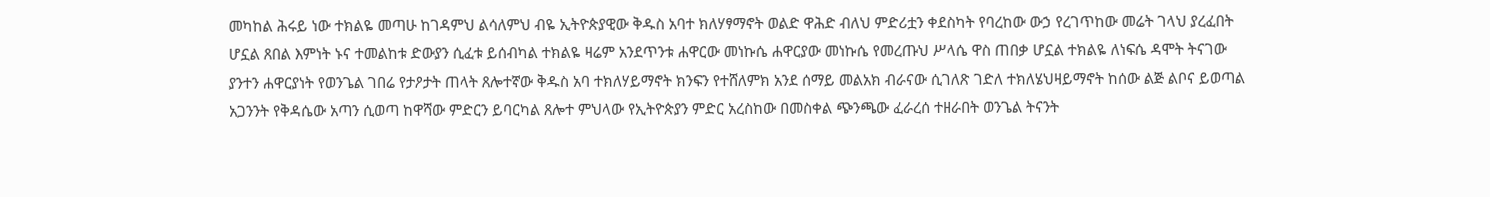መካከል ሕሩይ ነው ተክልዬ መጣሁ ከገዳምህ ልሳለምህ ብዬ ኢትዮጵያዊው ቅዱስ አባተ ክለሃፃማኖት ወልድ ዋሕድ ብለህ ምድሪቷን ቀደስካት የባረከው ውኃ የረገጥከው መሬት ገላህ ያረፈበት ሆኗል ጸበል እምነት ኑና ተመልከቱ ድውያን ሲፈቱ ይሰብካል ተክልዬ ዛሬም አንደጥንቱ ሐዋርው መነኩሴ ሐዋርያው መነኩሴ የመረጡህ ሥላሴ ዋስ ጠበቃ ሆኗል ተክልዬ ለነፍሴ ዳሞት ትናገው ያንተን ሐዋርያነት የወንጌል ገበሬ የታዖታት ጠላት ጸሎተኛው ቅዱስ አባ ተክለሃይማኖት ክንፍን የተሸለምክ አንደ ሰማይ መልአክ ብራናው ሲገለጽ ገድለ ተክለሄህዛይማኖት ከሰው ልጅ ልቦና ይወጣል አጋንንት የቅዳሴው አጣን ሲወጣ ከዋሻው ምድርን ይባርካል ጸሎተ ምህላው የኢትዮጵያን ምድር አረስከው በመስቀል ጭንጫው ፈራረሰ ተዘራበት ወንጌል ትናንት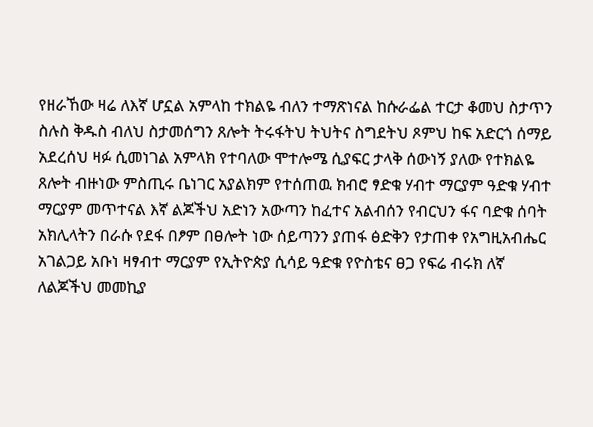የዘራኸው ዛሬ ለእኛ ሆኗል አምላከ ተክልዬ ብለን ተማጽነናል ከሱራፌል ተርታ ቆመህ ስታጥን ስሉስ ቅዱስ ብለህ ስታመሰግን ጸሎት ትሩፋትህ ትህትና ስግደትህ ጾምህ ከፍ አድርጎ ሰማይ አደረሰህ ዛፉ ሲመነገል አምላክ የተባለው ሞተሎሜ ሲያፍር ታላቅ ሰውነኝ ያለው የተክልዬ ጸሎት ብዙነው ምስጢሩ ቤነገር አያልክም የተሰጠዉ ክብሮ ፃድቁ ሃብተ ማርያም ዓድቁ ሃብተ ማርያም መጥተናል እኛ ልጆችህ አድነን አውጣን ከፈተና አልብሰን የብርህን ፋና ባድቁ ሰባት አክሊላትን በራሱ የደፋ በፆም በፀሎት ነው ሰይጣንን ያጠፋ ፅድቅን የታጠቀ የአግዚአብሔር አገልጋይ አቡነ ዛፃብተ ማርያም የኢትዮጵያ ሲሳይ ዓድቁ የዮስቴና ፀጋ የፍሬ ብሩክ ለኛ ለልጆችህ መመኪያ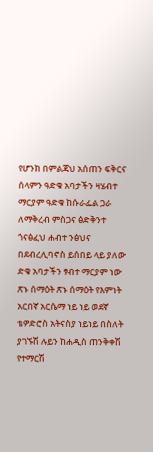የሆንክ በምልጃህ አሰጠን ፍቅርና ሰላምን ዓድቁ አባታችን ዛሄብተ ማርያም ዓድቁ ከሱራፌል ጋራ ለማቅረብ ምስጋና ፅድቅንተ ጎናፅፈህ ሐብተ ንፅህና በደብረሊባኖስ ይሰበይ ላይ ያለው ድቁ አባታችን ፃብተ ማርያም ነው ጽኑ ሰማዕት ጽኑ ሰማዕት የእምነት አርበኛ አርሴማ ነይ ነይ ወደኛ ቴዎድሮስ አትናስያ ነይነይ በስለት ያገኙሽ ሉይን ከሐዲስ ጠንቅቀሽ የተማርሽ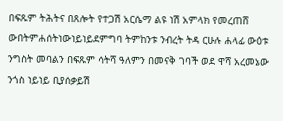በፍጹም ትሕትና በጸሎት የተጋሽ አርሴማ ልዩ ነሽ አምላክ የመረጠሸ ውበትምሐሰትነውነይነይደምግባ ትምከንቱ ንብረት ትዳ ርሁሉ ሐላፊ ውዕቱ ንግስት መባልን በፍጹም ሳትሻ ዓለምን በመናቅ ገባች ወደ ዋሻ አረመኔው ንጎስ ነይነይ ቢያሰቃይሽ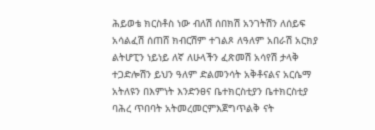ሕይወቴ ክርስቶስ ነው ብለሽ ሰበክሽ አንገትሽን ለሰይፍ አሳልፈሽ ሰጠሸ ክብርሽም ተገልጾ ለዓለም አበራሽ አርክያ ልትሆፒን ነይነይ ለኛ ለሁላችን ፈጽመሽ አሳየሽ ታላቅ ተጋድሎሽን ይህን ዓለም ድልመንሳት አቅቶናልና አርሴማ አትለዩን በእምነት እንድንፀና ቤተክርስቲያን ቤተክርስቲያ ባሕረ ጥበባት አትመረመርምእጀግጥልቅ ናት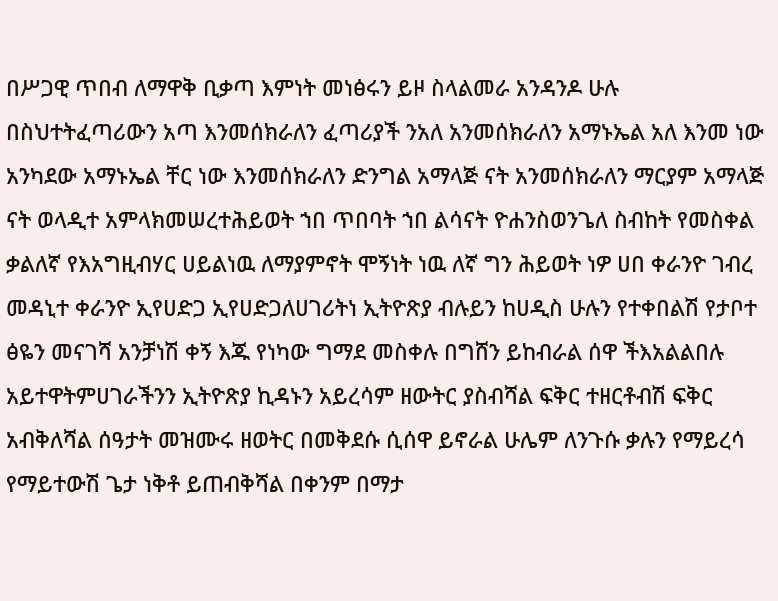በሥጋዊ ጥበብ ለማዋቅ ቢቃጣ እምነት መነፅሩን ይዞ ስላልመራ አንዳንዶ ሁሉ በስህተትፈጣሪውን አጣ እንመሰክራለን ፈጣሪያች ንአለ አንመሰክራለን አማኑኤል አለ እንመ ነው አንካደው አማኑኤል ቸር ነው እንመሰክራለን ድንግል አማላጅ ናት አንመሰክራለን ማርያም አማላጅ ናት ወላዲተ አምላክመሠረተሕይወት ኀበ ጥበባት ኀበ ልሳናት ዮሐንስወንጌለ ስብከት የመስቀል ቃልለኛ የእአግዚብሃር ሀይልነዉ ለማያምኖት ሞኝነት ነዉ ለኛ ግን ሕይወት ነዎ ሀበ ቀራንዮ ገብረ መዳኒተ ቀራንዮ ኢየሀድጋ ኢየሀድጋለሀገሪትነ ኢትዮጽያ ብሉይን ከሀዲስ ሁሉን የተቀበልሽ የታቦተ ፅዬን መናገሻ አንቻነሽ ቀኝ እጁ የነካው ግማደ መስቀሉ በግሸን ይከብራል ሰዋ ችእአልልበሉ አይተዋትምሀገራችንን ኢትዮጽያ ኪዳኑን አይረሳም ዘውትር ያስብሻል ፍቅር ተዘርቶብሽ ፍቅር አብቅለሻል ሰዓታት መዝሙሩ ዘወትር በመቅደሱ ሲሰዋ ይኖራል ሁሌም ለንጉሱ ቃሉን የማይረሳ የማይተውሽ ጌታ ነቅቶ ይጠብቅሻል በቀንም በማታ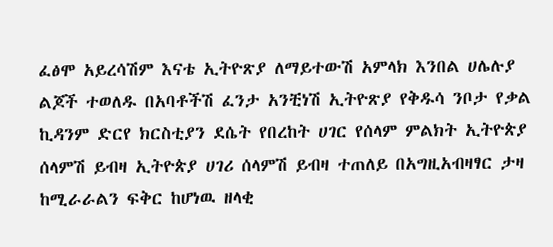ፈፅሞ አይረሳሽም እናቴ ኢትዮጽያ ለማይተውሽ አምላክ እንበል ሀሌሉያ ልጆች ተወለዱ በአባቶችሽ ፈንታ አንቺነሽ ኢትዮጽያ የቅዱሳ ንቦታ የቃል ኪዳንም ድርየ ክርስቲያን ደሴት የበረከት ሀገር የሰላም ምልክት ኢትዮጵያ ሰላምሽ ይብዛ ኢትዮጵያ ሀገሪ ሰላምሽ ይብዛ ተጠለይ በአግዚአብዛፃር ታዛ ከሚራራልን ፍቅር ከሆነዉ ዘላቂ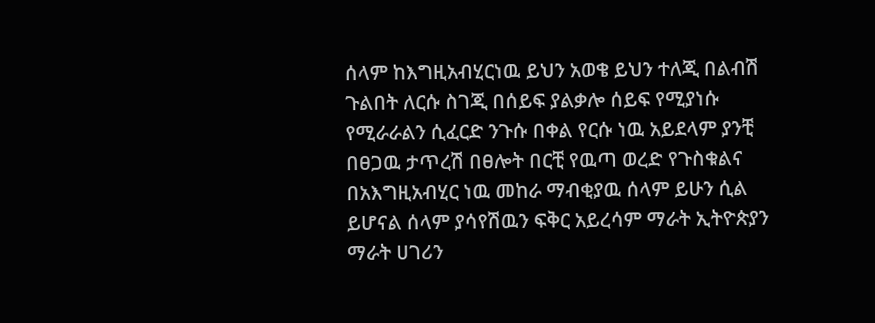ሰላም ከእግዚአብሂርነዉ ይህን አወቄ ይህን ተለጂ በልብሽ ጉልበት ለርሱ ስገጂ በሰይፍ ያልቃሎ ሰይፍ የሚያነሱ የሚራራልን ሲፈርድ ንጉሱ በቀል የርሱ ነዉ አይደላም ያንቺ በፀጋዉ ታጥረሽ በፀሎት በርቺ የዉጣ ወረድ የጉስቁልና በአእግዚአብሂር ነዉ መከራ ማብቂያዉ ሰላም ይሁን ሲል ይሆናል ሰላም ያሳየሽዉን ፍቅር አይረሳም ማራት ኢትዮጵያን ማራት ሀገሪን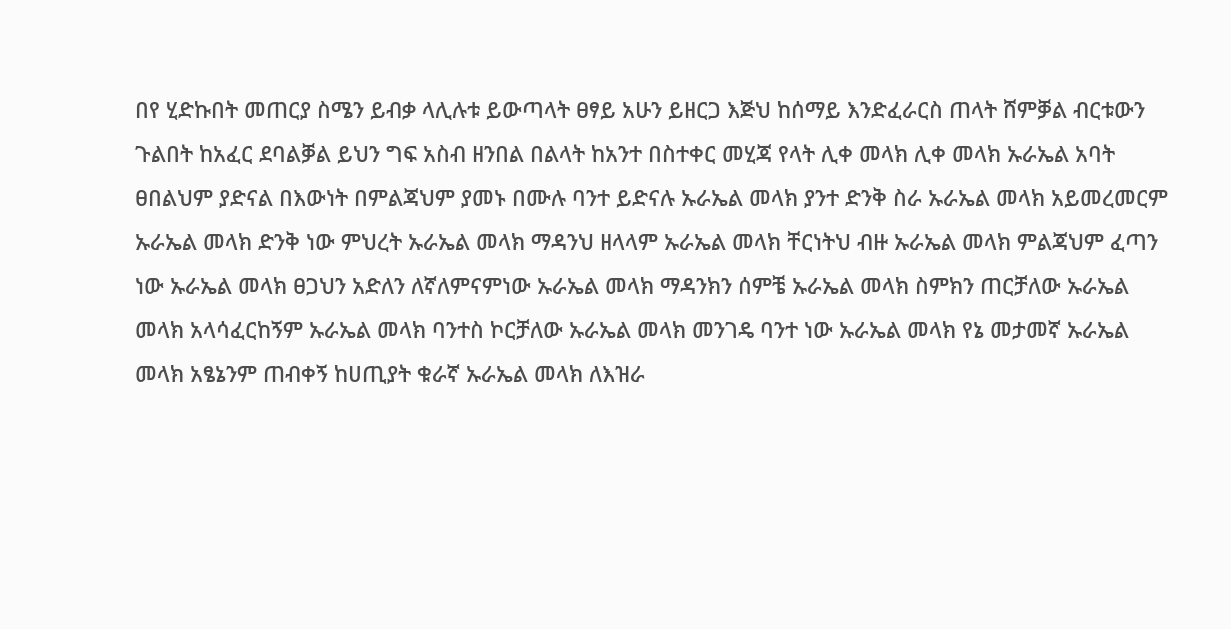በየ ሂድኩበት መጠርያ ስሜን ይብቃ ላሊሉቱ ይውጣላት ፀፃይ አሁን ይዘርጋ እጅህ ከሰማይ እንድፈራርስ ጠላት ሸምቓል ብርቱውን ጉልበት ከአፈር ደባልቓል ይህን ግፍ አስብ ዘንበል በልላት ከአንተ በስተቀር መሂጃ የላት ሊቀ መላክ ሊቀ መላክ ኡራኤል አባት ፀበልህም ያድናል በእውነት በምልጃህም ያመኑ በሙሉ ባንተ ይድናሉ ኡራኤል መላክ ያንተ ድንቅ ስራ ኡራኤል መላክ አይመረመርም ኡራኤል መላክ ድንቅ ነው ምህረት ኡራኤል መላክ ማዳንህ ዘላላም ኡራኤል መላክ ቸርነትህ ብዙ ኡራኤል መላክ ምልጃህም ፈጣን ነው ኡራኤል መላክ ፀጋህን አድለን ለኛለምናምነው ኡራኤል መላክ ማዳንክን ሰምቼ ኡራኤል መላክ ስምክን ጠርቻለው ኡራኤል መላክ አላሳፈርከኝም ኡራኤል መላክ ባንተስ ኮርቻለው ኡራኤል መላክ መንገዴ ባንተ ነው ኡራኤል መላክ የኔ መታመኛ ኡራኤል መላክ አፄኔንም ጠብቀኝ ከሀጢያት ቁራኛ ኡራኤል መላክ ለእዝራ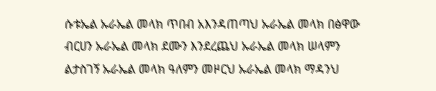ሱቱኤል ኡራኤል መላክ ጥበብ አእንዳጠጣህ ኡራኤል መላክ በፅዋው ብርሀን ኡራኤል መላክ ደሙን እንደረጨህ ኡራኤል መላክ ሠላምን ልታስገኝ ኡራኤል መላክ ዓለምን መዞርህ ኡራኤል መላክ ማዳንህ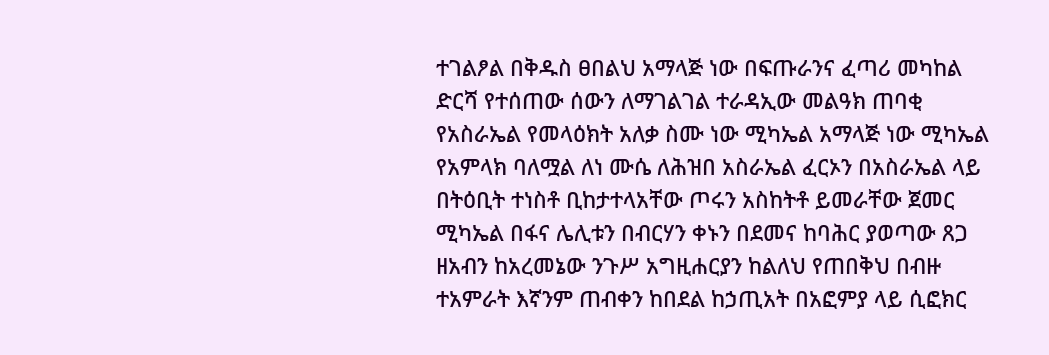ተገልፆል በቅዱስ ፀበልህ አማላጅ ነው በፍጡራንና ፈጣሪ መካከል ድርሻ የተሰጠው ሰውን ለማገልገል ተራዳኢው መልዓክ ጠባቂ የአስራኤል የመላዕክት አለቃ ስሙ ነው ሚካኤል አማላጅ ነው ሚካኤል የአምላክ ባለሟል ለነ ሙሴ ለሕዝበ አስራኤል ፈርኦን በአስራኤል ላይ በትዕቢት ተነስቶ ቢከታተላአቸው ጦሩን አስከትቶ ይመራቸው ጀመር ሚካኤል በፋና ሌሊቱን በብርሃን ቀኑን በደመና ከባሕር ያወጣው ጸጋ ዘአብን ከአረመኔው ንጉሥ አግዚሐርያን ከልለህ የጠበቅህ በብዙ ተአምራት እኛንም ጠብቀን ከበደል ከኃጢአት በአፎምያ ላይ ሲፎክር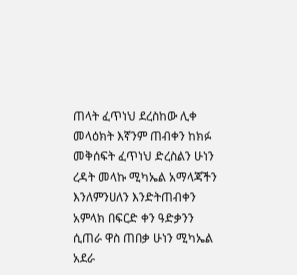ጠላት ፈጥነህ ደረስከው ሊቀ መላዕክት እኛንም ጠብቀን ከክፉ መቅሰፍት ፈጥነህ ድረስልን ሁነን ረዳት መላኩ ሚካኤል አማላጃችን እንለምንሀለን እንድትጠብቀን አምላክ በፍርድ ቀን ዓድቃንን ሲጠራ ዋስ ጠበቃ ሁነን ሚካኤል አደራ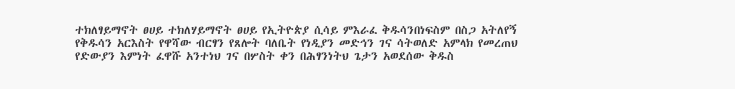ተክለፃይማኖት ፀሀይ ተክለሃይማኖት ፀሀይ የኢትዮጵያ ሲሳይ ምእራፈ ቅዱሳንበነፍስም በስጋ አትለየኝ የቅዱሳን አርእስት የዋሻው ብርፃን የጸሎት ባለቤት የነዲያን መድኅን ገና ሳትወለድ አምላክ የመረጠህ የድውያን እምነት ፈዋሹ አንተነህ ገና በሦስት ቀን በሕፃንነትህ ጌታን አወደሰው ቅዱስ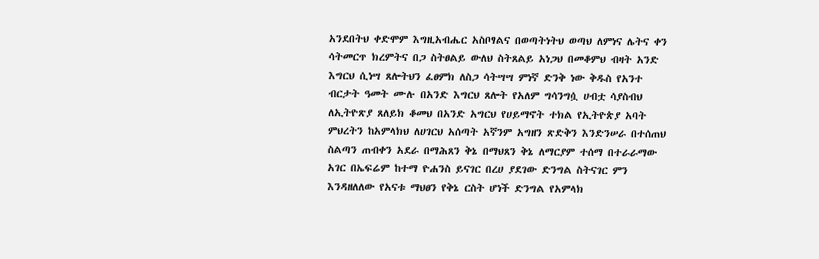አንደበትህ ቀድሞም እግዚአብሔር አስቦፃልና በወጣትነትህ ወጣህ ለምነና ሌትና ቀን ሳትመርጥ ክረምትና በጋ ስትፀልይ ውለህ ስትጸልይ አነጋህ በመቆምህ ብዛት አንድ እግርህ ሲነሣ ጸሎትህን ፈፀምክ ለስጋ ሳትሣሣ ምነኛ ድንቅ ነው ቅዱስ የአንተ ብርታት ዓመት ሙሉ በአንድ እግርህ ጸሎት የአለም ግሳንግሷ ሀብቷ ሳያስብህ ለኢትዮጽያ ጸለይክ ቆመህ በአንድ አግርህ የሀይማኖት ተክል የኢትዮጵያ አባት ምህረትን ከአምላክህ ለሀገርህ አሰጣት አኛንም አግዘን ጽድቅን እንድንሠራ በተሰጠህ ስልጣን ጠብቀን አደራ በማሕጸን ቅኔ በማህጸን ቅኔ ለማርያም ተሰማ በተራራማው አገር በኤፍሬም ከተማ ዮሐንስ ይናገር በረሀ ያደገው ድንግል ስትናገር ምን እንዳዘለለው የአናቱ ማህፀን የቅኔ ርስት ሆነች ድንግል የአምላክ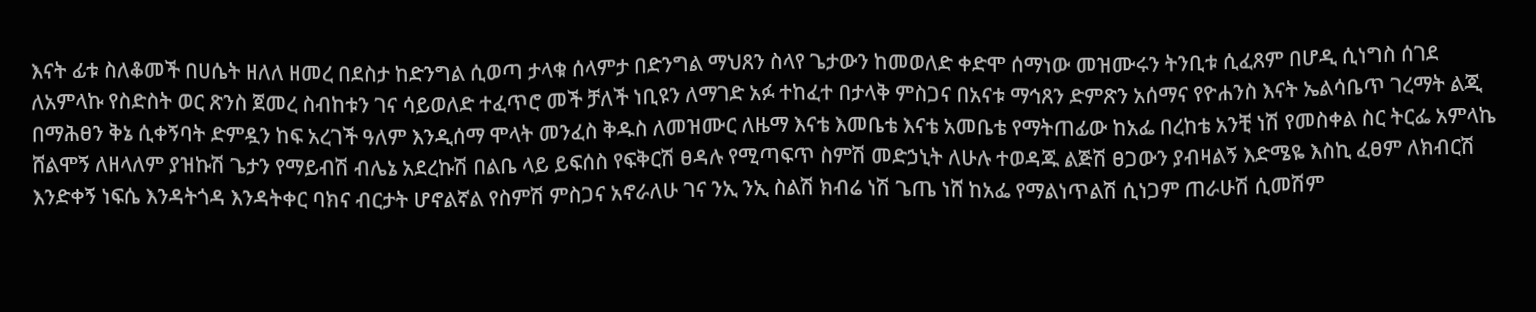እናት ፊቱ ስለቆመች በሀሴት ዘለለ ዘመረ በደስታ ከድንግል ሲወጣ ታላቁ ሰላምታ በድንግል ማህጸን ስላየ ጌታውን ከመወለድ ቀድሞ ሰማነው መዝሙሩን ትንቢቱ ሲፈጸም በሆዲ ሲነግስ ሰገደ ለአምላኩ የስድስት ወር ጽንስ ጀመረ ስብከቱን ገና ሳይወለድ ተፈጥሮ መች ቻለች ነቢዩን ለማገድ አፉ ተከፈተ በታላቅ ምስጋና በአናቱ ማኅጸን ድምጽን አሰማና የዮሐንስ እናት ኤልሳቤጥ ገረማት ልጂ በማሕፀን ቅኔ ሲቀኝባት ድምዷን ከፍ አረገች ዓለም እንዲሰማ ሞላት መንፈስ ቅዱስ ለመዝሙር ለዜማ እናቴ እመቤቴ እናቴ አመቤቴ የማትጠፊው ከአፌ በረከቴ አንቺ ነሽ የመስቀል ስር ትርፌ አምላኬ ሸልሞኝ ለዘላለም ያዝኩሽ ጌታን የማይብሽ ብሌኔ አደረኩሽ በልቤ ላይ ይፍሰስ የፍቅርሽ ፀዳሉ የሚጣፍጥ ስምሽ መድኃኒት ለሁሉ ተወዳጁ ልጅሽ ፀጋውን ያብዛልኝ እድሜዬ እስኪ ፈፀም ለክብርሽ እንድቀኝ ነፍሴ እንዳትጎዳ እንዳትቀር ባክና ብርታት ሆኖልኛል የስምሽ ምስጋና አኖራለሁ ገና ንኢ ንኢ ስልሽ ክብሬ ነሽ ጌጤ ነሸ ከአፌ የማልነጥልሽ ሲነጋም ጠራሁሽ ሲመሽም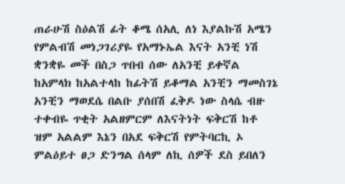ጠራሁሽ ስዕልሽ ፊት ቆሜ ሰአሊ ለነ እያልኩሽ አሜን የምልብሽ መነጋገሪያዬ የአማኑኤል እናት አንቺ ነሽ ቋንቋዬ መች በስጋ ጥበብ ሰው ለአንቺ ይቀኛል ከአምላክ ከአልተላከ ከፊትሽ ይቆማል አንቺን ማመስገኔ አንቺን ማወደሴ በልቡ ያሰበሽ ፈቅዶ ነው ስላሴ ብዙ ተቀብዬ ጥቂት አልዘምርም ለእናትነት ፍቅርሽ ከቶ ዝም አልልም እኔን በአደ ፍቅርሽ የምትባርኪ ኦ ምልዕይተ ፀጋ ድንግል ሰላም ለኪ ሰዎች ደስ ይበለን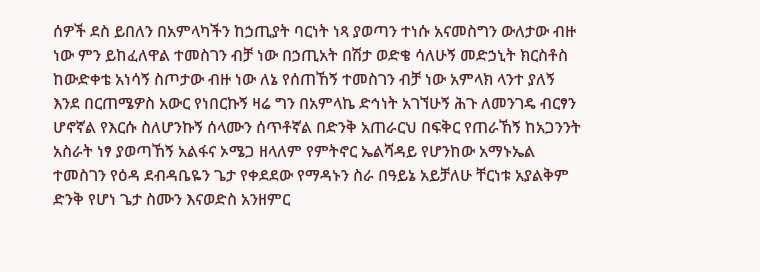ሰዎች ደስ ይበለን በአምላካችን ከኃጢያት ባርነት ነጻ ያወጣን ተነሱ አናመስግን ውለታው ብዙ ነው ምን ይከፈለዋል ተመስገን ብቻ ነው በኃጢአት በሽታ ወድቄ ሳለሁኝ መድኃኒት ክርስቶስ ከውድቀቴ አነሳኝ ስጦታው ብዙ ነው ለኔ የሰጠኸኝ ተመስገን ብቻ ነው አምላክ ላንተ ያለኝ እንደ በርጠሜዎስ አውር የነበርኩኝ ዛሬ ግን በአምላኬ ድኅነት አገኘሁኝ ሕጉ ለመንገዴ ብርፃን ሆኖኛል የእርሱ ስለሆንኩኝ ሰላሙን ሰጥቶኛል በድንቅ አጠራርህ በፍቅር የጠራኸኝ ከአጋንንት አስራት ነፃ ያወጣኸኝ አልፋና ኦሜጋ ዘላለም የምትኖር ኤልሻዳይ የሆንከው አማኑኤል ተመስገን የዕዳ ደብዳቤዬን ጌታ የቀደደው የማዳኑን ስራ በዓይኔ አይቻለሁ ቸርነቱ አያልቅም ድንቅ የሆነ ጌታ ስሙን እናወድስ አንዘምር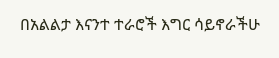በአልልታ እናንተ ተራሮች እግር ሳይኖራችሁ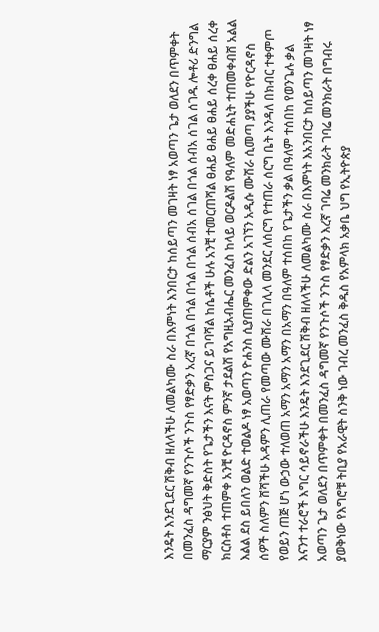እንዴት እንደጊደር ሽቅብ ዘለላችሁ ለመልካሙ ስራ በእምነት እንበርታ ከሰይጣን መገዛት ነፃ አወጣን ጌታ ወለደን በጥምቀት በመንፈስ ዳግመኛ የንጉሶች ንጉስ የፃድቃን አረኛ በጎል በጎል በጎል በጎል ሰብአ ሰገል በጎል ሰብአ ሰገል ሰገዱ ሎቶሪ ድንግል ማርያም ንፅህት ቅድስት የጌታችን እናት ምስጋና ይገባሻል ከሴቶች ሁሉ አንቺ ተመርጠሻል ፀሐይ ፀሐይ ፀሐይ ሰረቀ ፀሐይ ሰረቀ ክርስቶስ ተጠምቀ አንቺ ዮርዳኖስ ምንኛ ታደልሽ የአግዚአብሔር መንፈስ ከላይ ወርዶልሽ የዓለም መድሐኒት ተጠመቀብሸ አልል እልል ደስ ይበለን ወልድ ተወልዶ ነፃ አወጣን ዮሐንስ ሲያጠምቀው ድልን አገኘን አዲሱ ሙሽራ ሲመጣ ያያችሁ የዮርዳኖስ ሰዎች ስለምን ሸሻችሁ አዳምን ሊጠራ የመጣው ሙሽራ በገሊላ መንደር ለሰርግ የተጠራ ሰርግ ቤት እንዳለ በክብር ተቀምጦ የወይን ጠጅ ሆነ ውኃው ተለወጠ አማን አማን አማን በአማን በዓለም ተሰበከ የጌታችን ቃል በዓለም ተሰበከ የወንጌሉ ቃል እናንተ ተራሮች እግር ሳይኖራችሁ እንዴት እንደጊደር ሽቅብ ዘለላችሁ ለመልካሙ ስራ በእምነት እአንበርታ ከሰይጣን መገዛት ነፃ አወጣን ጌታ ወለደን በጥምቀት በመንፈስ ዳግመኛ የንጉሶች ንጉስ የፃድቃን እረኛ ገባሬ መንክራት ገባሬ መንክራት በግብሩ ያወቅነው የእግሮቹ ትቢያ የአራዊት ስንቅ ነው ገብረ መንፈስ ቅዱስ የአምላክ አቃቤ ህግ የኢትዮጵያ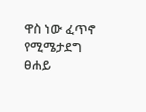ዋስ ነው ፈጥኖ የሚሜታደግ ፀሐይ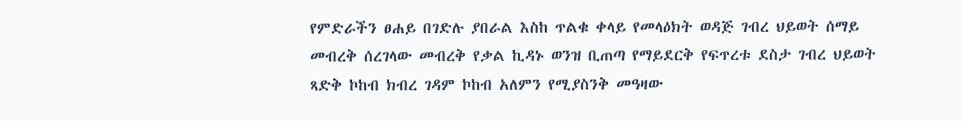የምድራችን ፀሐይ በገድሉ ያበራል እስከ ጥልቁ ቀላይ የመላዕክት ወዳጅ ገብረ ህይወት ሰማይ መብረቅ ሰረገላው መብረቅ የቃል ኪዳኑ ወንዝ ቢጠጣ የማይደርቅ የፍጥረቱ ደስታ ገብረ ህይወት ጻድቅ ኮከብ ክብረ ገዳም ኮከብ አለምን የሚያስንቅ መዓዛው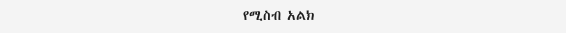የሚስብ አልክ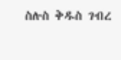ስሉስ ቅዱስ ገብረ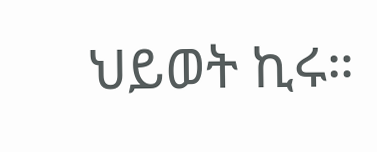ህይወት ኪሩ።